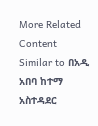More Related Content Similar to በአዲ አበባ ከተማ አስተዳደር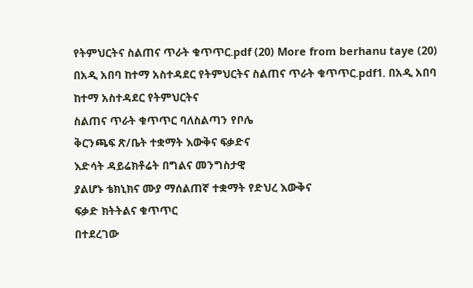የትምህርትና ስልጠና ጥራት ቁጥጥር.pdf (20) More from berhanu taye (20) በአዲ አበባ ከተማ አስተዳደር የትምህርትና ስልጠና ጥራት ቁጥጥር.pdf1. በአዲ አበባ ከተማ አስተዳደር የትምህርትና
ስልጠና ጥራት ቁጥጥር ባለስልጣን የቦሌ
ቅርንጫፍ ጽ/ቤት ተቋማት እውቅና ፍቃድና
እድሳት ዳይሬክቶሬት በግልና መንግስታዊ
ያልሆኑ ቴክኒክና ሙያ ማሰልጠኛ ተቋማት የድህረ እውቅና
ፍቃድ ክትትልና ቁጥጥር
በተደረገው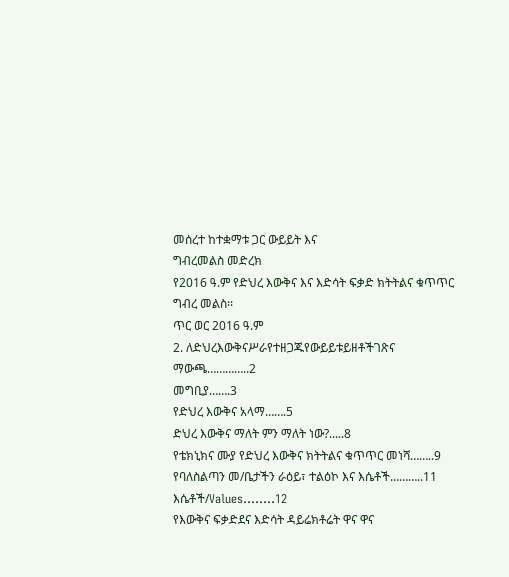መሰረተ ከተቋማቱ ጋር ውይይት እና
ግብረመልስ መድረክ
የ2016 ዓ.ም የድህረ እውቅና እና እድሳት ፍቃድ ክትትልና ቁጥጥር
ግብረ መልስ፡፡
ጥር ወር 2016 ዓ.ም
2. ለድህረእውቅናሥራየተዘጋጁየውይይቱይዘቶችገጽና
ማውጫ…………..2
መግቢያ…….3
የድህረ እውቅና አላማ…….5
ድህረ እውቅና ማለት ምን ማለት ነው?.....8
የቴክኒክና ሙያ የድህረ እውቅና ክትትልና ቁጥጥር መነሻ……..9
የባለስልጣን መ/ቤታችን ራዕይ፣ ተልዕኮ እና እሴቶች………..11
እሴቶች/Values……..12
የእውቅና ፍቃድደና እድሳት ዳይሬክቶሬት ዋና ዋና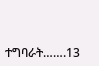ተግባራት…….13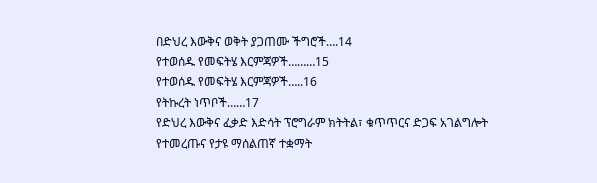በድህረ እውቅና ወቅት ያጋጠሙ ችግሮች….14
የተወሰዱ የመፍትሄ እርምጃዎች………15
የተወሰዱ የመፍትሄ እርምጃዎች…..16
የትኩረት ነጥቦች……17
የድህረ እውቅና ፈቃድ እድሳት ፕሮግራም ክትትል፣ ቁጥጥርና ድጋፍ አገልግሎት የተመረጡና የታዩ ማሰልጠኛ ተቋማት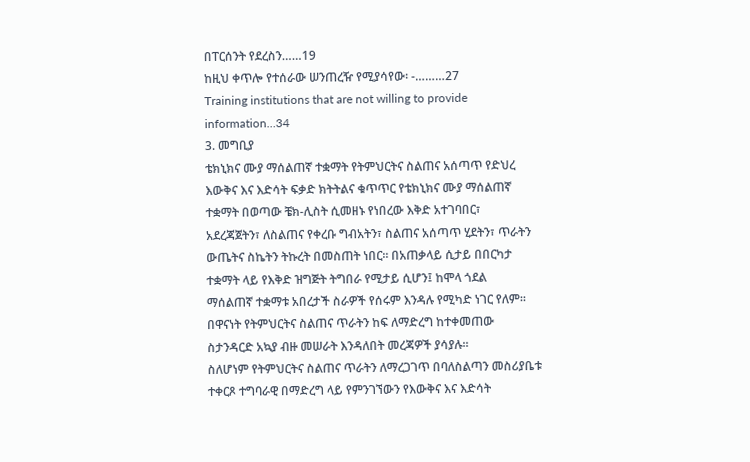በፐርሰንት የደረስን……19
ከዚህ ቀጥሎ የተሰራው ሠንጠረዥ የሚያሳየው፡ -………27
Training institutions that are not willing to provide information…34
3. መግቢያ
ቴክኒክና ሙያ ማሰልጠኛ ተቋማት የትምህርትና ስልጠና አሰጣጥ የድህረ
እውቅና እና እድሳት ፍቃድ ክትትልና ቁጥጥር የቴክኒክና ሙያ ማሰልጠኛ
ተቋማት በወጣው ቼክ-ሊስት ሲመዘኑ የነበረው እቅድ አተገባበር፣
አደረጃጀትን፣ ለስልጠና የቀረቡ ግብአትን፣ ስልጠና አሰጣጥ ሂደትን፣ ጥራትን
ውጤትና ስኬትን ትኩረት በመስጠት ነበር፡፡ በአጠቃላይ ሲታይ በበርካታ
ተቋማት ላይ የእቅድ ዝግጅት ትግበራ የሚታይ ሲሆን፤ ከሞላ ጎደል
ማሰልጠኛ ተቋማቱ አበረታች ስራዎች የሰሩም እንዳሉ የሚካድ ነገር የለም፡፡
በዋናነት የትምህርትና ስልጠና ጥራትን ከፍ ለማድረግ ከተቀመጠው
ስታንዳርድ አኳያ ብዙ መሠራት እንዳለበት መረጃዎች ያሳያሉ፡፡
ስለሆነም የትምህርትና ስልጠና ጥራትን ለማረጋገጥ በባለስልጣን መስሪያቤቱ
ተቀርጾ ተግባራዊ በማድረግ ላይ የምንገኘውን የእውቅና እና እድሳት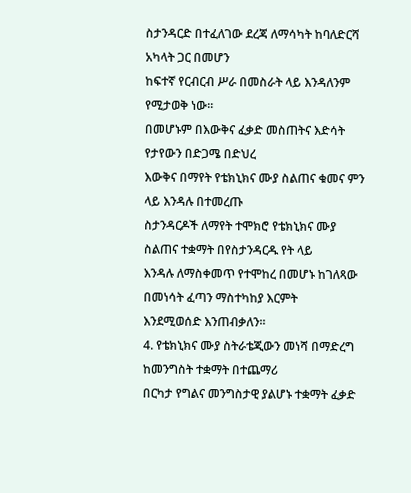ስታንዳርድ በተፈለገው ደረጃ ለማሳካት ከባለድርሻ አካላት ጋር በመሆን
ከፍተኛ የርብርብ ሥራ በመስራት ላይ እንዳለንም የሚታወቅ ነው፡፡
በመሆኑም በእውቅና ፈቃድ መስጠትና እድሳት የታየውን በድጋሜ በድህረ
እውቅና በማየት የቴክኒክና ሙያ ስልጠና ቁመና ምን ላይ እንዳሉ በተመረጡ
ስታንዳርዶች ለማየት ተሞክሮ የቴክኒክና ሙያ ስልጠና ተቋማት በየስታንዳርዱ የት ላይ
እንዳሉ ለማስቀመጥ የተሞከረ በመሆኑ ከገለጻው በመነሳት ፈጣን ማስተካከያ እርምት
እንደሚወሰድ እንጠብቃለን፡፡
4. የቴክኒክና ሙያ ስትራቴጂውን መነሻ በማድረግ ከመንግስት ተቋማት በተጨማሪ
በርካታ የግልና መንግስታዊ ያልሆኑ ተቋማት ፈቃድ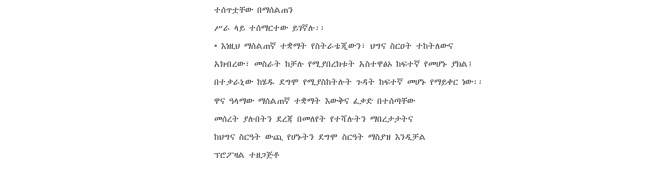ተሰጥቷቸው በማሰልጠን
ሥራ ላይ ተሰማርተው ይገኛሉ፡፡
• እነዚህ ማሰልጠኛ ተቋማት የስትራቴጂውን፣ ህግና ስርዐት ተከትለውና
አክብረው፣ መስራት ከቻሉ የሚያበረክቱት አስተዋፅኦ ከፍተኛ የመሆኑ ያክል፤
በተቃራኒው ከሄዱ ደግሞ የሚያስከትሉት ጉዳት ከፍተኛ መሆኑ የማይቀር ነው፡፡
ዋና ዓላማው ማሰልጠኛ ተቋማት እውቅና ፈቃድ በተሰጣቸው
መሰረት ያሉበትን ደረጃ በመለየት የተሻሉትን ማበረታታትና
ከህግና ስርዓት ውጪ የሆኑትን ደግሞ ስርዓት ማስያዝ እንዲቻል
ፕሮፖዛል ተዘጋጅቶ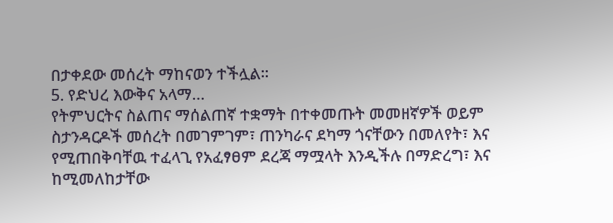በታቀደው መሰረት ማከናወን ተችሏል፡፡
5. የድህረ እውቅና አላማ…
የትምህርትና ስልጠና ማሰልጠኛ ተቋማት በተቀመጡት መመዘኛዎች ወይም
ስታንዳርዶች መሰረት በመገምገም፣ ጠንካራና ደካማ ጎናቸውን በመለየት፣ እና
የሚጠበቅባቸዉ ተፈላጊ የአፈፃፀም ደረጃ ማሟላት እንዲችሉ በማድረግ፣ እና
ከሚመለከታቸው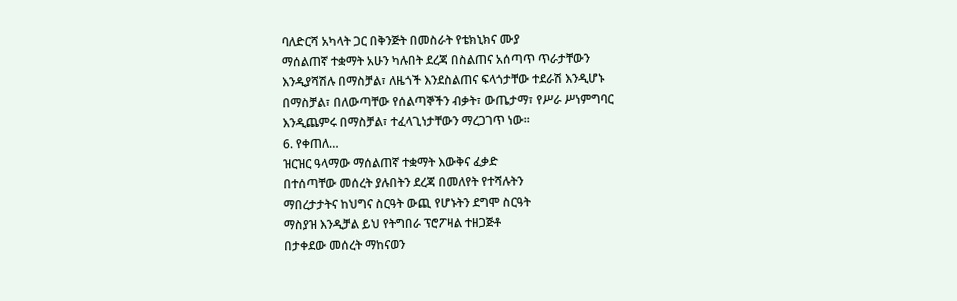ባለድርሻ አካላት ጋር በቅንጅት በመስራት የቴክኒክና ሙያ
ማሰልጠኛ ተቋማት አሁን ካሉበት ደረጃ በስልጠና አሰጣጥ ጥራታቸውን
እንዲያሻሽሉ በማስቻል፣ ለዜጎች እንደስልጠና ፍላጎታቸው ተደራሽ እንዲሆኑ
በማስቻል፣ በለውጣቸው የሰልጣኞችን ብቃት፣ ውጤታማ፣ የሥራ ሥነምግባር
እንዲጨምሩ በማስቻል፣ ተፈላጊነታቸውን ማረጋገጥ ነው፡፡
6. የቀጠለ…
ዝርዝር ዓላማው ማሰልጠኛ ተቋማት እውቅና ፈቃድ
በተሰጣቸው መሰረት ያሉበትን ደረጃ በመለየት የተሻሉትን
ማበረታታትና ከህግና ስርዓት ውጪ የሆኑትን ደግሞ ስርዓት
ማስያዝ እንዲቻል ይህ የትግበራ ፕሮፖዛል ተዘጋጅቶ
በታቀደው መሰረት ማከናወን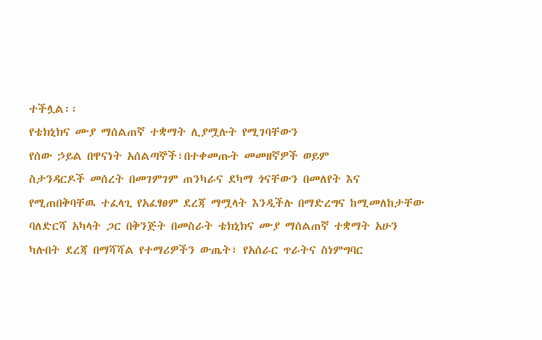ተችሏል፡፡
የቴክኒክና ሙያ ማሰልጠኛ ተቋማት ሊያሟሉት የሚገባቸውን
የሰው ኃይል በዋናነት አሰልጣኞች፣በተቀመጡት መመዘኛዎች ወይም
ስታንዳርዶች መሰረት በመገምገም ጠንካራና ደካማ ጎናቸውን በመለየት እና
የሚጠበቅባቸዉ ተፈላጊ የአፈፃፀም ደረጃ ማሟላት እንዲችሉ በማድረግና ከሚመለከታቸው
ባለድርሻ አካላት ጋር በቅንጅት በመስራት ቴክኒክና ሙያ ማሰልጠኛ ተቋማት አሁን
ካሉበት ደረጃ በማሻሻል የተማሪዎችን ውጤት፣ የአሰራር ጥራትና ስነምግባር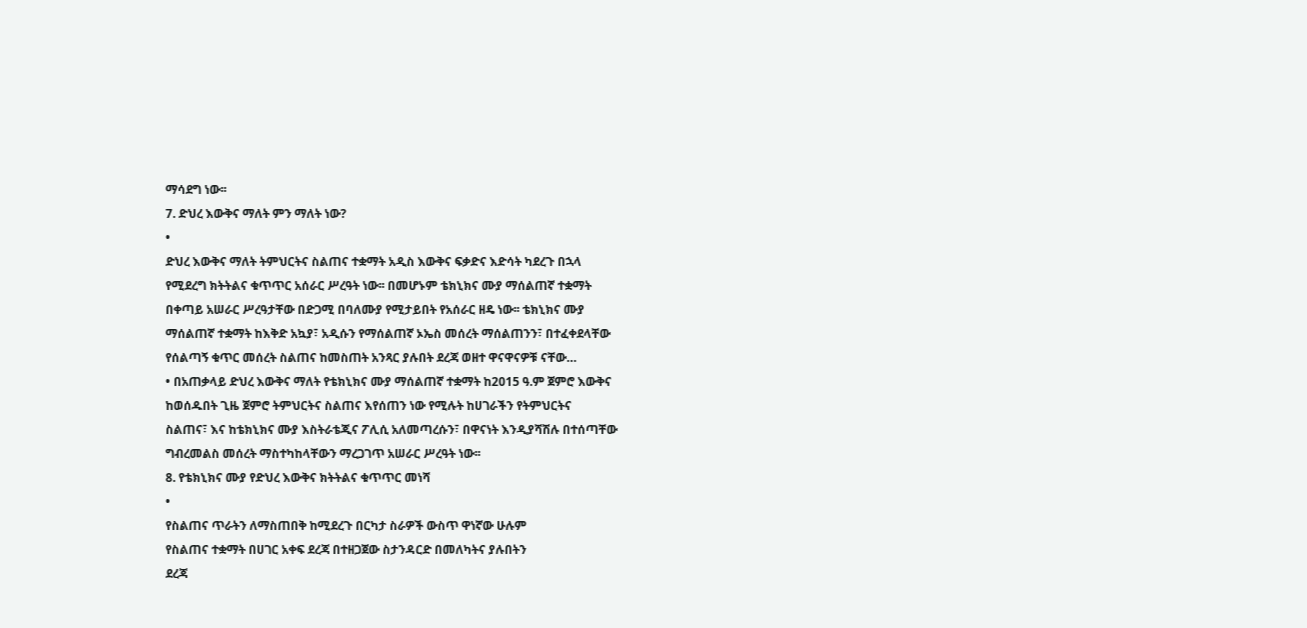ማሳደግ ነው፡፡
7. ድህረ እውቅና ማለት ምን ማለት ነው?
•
ድህረ እውቅና ማለት ትምህርትና ስልጠና ተቋማት አዲስ እውቅና ፍቃድና እድሳት ካደረጉ በኋላ
የሚደረግ ክትትልና ቁጥጥር አሰራር ሥረዓት ነው፡፡ በመሆኑም ቴክኒክና ሙያ ማሰልጠኛ ተቋማት
በቀጣይ አሠራር ሥረዓታቸው በድጋሚ በባለሙያ የሚታይበት የአሰራር ዘዴ ነው፡፡ ቴክኒክና ሙያ
ማሰልጠኛ ተቋማት ከእቅድ አኳያ፣ አዲሱን የማሰልጠኛ ኦኤስ መሰረት ማሰልጠንን፣ በተፈቀደላቸው
የሰልጣኝ ቁጥር መሰረት ስልጠና ከመስጠት አንጻር ያሉበት ደረጃ ወዘተ ዋናዋናዎቹ ናቸው…
• በአጠቃላይ ድህረ እውቅና ማለት የቴክኒክና ሙያ ማሰልጠኛ ተቋማት ከ2015 ዓ.ም ጀምሮ እውቅና
ከወሰዱበት ጊዜ ጀምሮ ትምህርትና ስልጠና እየሰጠን ነው የሚሉት ከሀገራችን የትምህርትና
ስልጠና፣ እና ከቴክኒክና ሙያ እስትራቴጂና ፖሊሲ አለመጣረሱን፣ በዋናነት እንዲያሻሽሉ በተሰጣቸው
ግብረመልስ መሰረት ማስተካከላቸውን ማረጋገጥ አሠራር ሥረዓት ነው፡፡
8. የቴክኒክና ሙያ የድህረ እውቅና ክትትልና ቁጥጥር መነሻ
•
የስልጠና ጥራትን ለማስጠበቅ ከሚደረጉ በርካታ ስራዎች ውስጥ ዋነኛው ሁሉም
የስልጠና ተቋማት በሀገር አቀፍ ደረጃ በተዘጋጀው ስታንዳርድ በመለካትና ያሉበትን
ደረጃ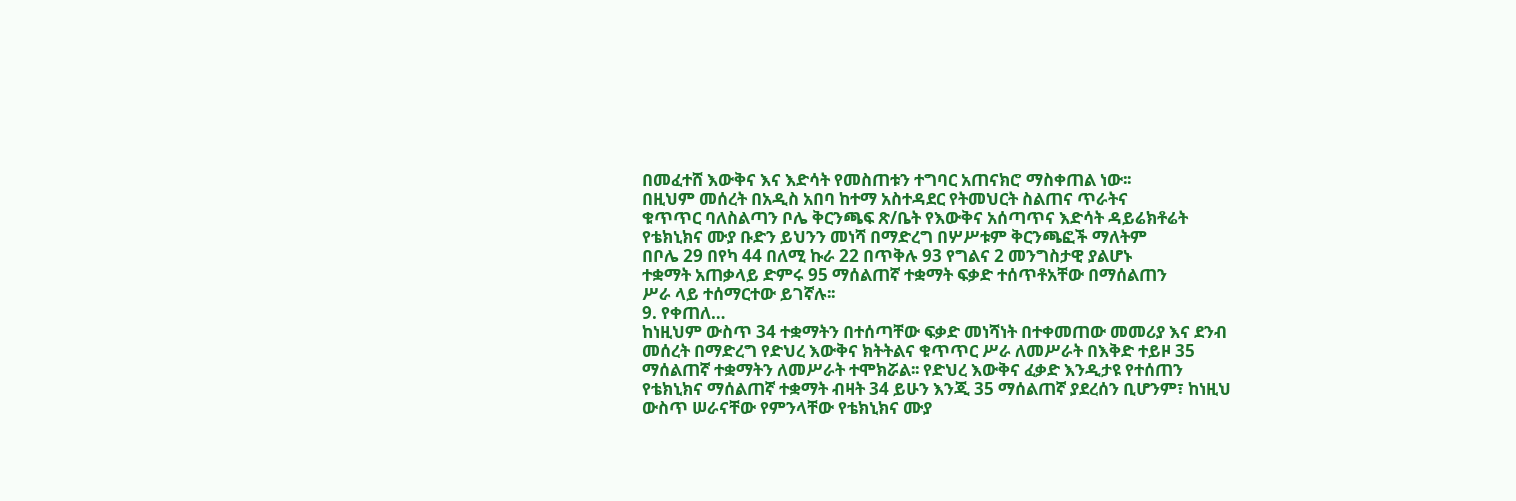በመፈተሸ እውቅና እና እድሳት የመስጠቱን ተግባር አጠናክሮ ማስቀጠል ነው፡፡
በዚህም መሰረት በአዲስ አበባ ከተማ አስተዳደር የትመህርት ስልጠና ጥራትና
ቁጥጥር ባለስልጣን ቦሌ ቅርንጫፍ ጽ/ቤት የእውቅና አሰጣጥና እድሳት ዳይሬክቶሬት
የቴክኒክና ሙያ ቡድን ይህንን መነሻ በማድረግ በሦሥቱም ቅርንጫፎች ማለትም
በቦሌ 29 በየካ 44 በለሚ ኩራ 22 በጥቅሉ 93 የግልና 2 መንግስታዊ ያልሆኑ
ተቋማት አጠቃላይ ድምሩ 95 ማሰልጠኛ ተቋማት ፍቃድ ተሰጥቶአቸው በማሰልጠን
ሥራ ላይ ተሰማርተው ይገኛሉ፡፡
9. የቀጠለ…
ከነዚህም ውስጥ 34 ተቋማትን በተሰጣቸው ፍቃድ መነሻነት በተቀመጠው መመሪያ እና ደንብ
መሰረት በማድረግ የድህረ እውቅና ክትትልና ቁጥጥር ሥራ ለመሥራት በእቅድ ተይዞ 35
ማሰልጠኛ ተቋማትን ለመሥራት ተሞክሯል፡፡ የድህረ እውቅና ፈቃድ እንዲታዩ የተሰጠን
የቴክኒክና ማሰልጠኛ ተቋማት ብዛት 34 ይሁን እንጂ 35 ማሰልጠኛ ያደረሰን ቢሆንም፣ ከነዚህ
ውስጥ ሠራናቸው የምንላቸው የቴክኒክና ሙያ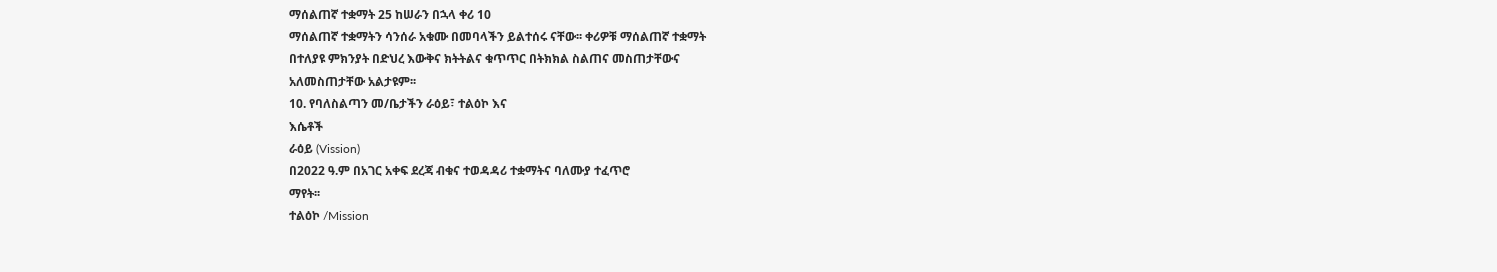ማሰልጠኛ ተቋማት 25 ከሠራን በኋላ ቀሪ 10
ማሰልጠኛ ተቋማትን ሳንሰራ አቁሙ በመባላችን ይልተሰሩ ናቸው፡፡ ቀሪዎቹ ማሰልጠኛ ተቋማት
በተለያዩ ምክንያት በድህረ እውቅና ክትትልና ቁጥጥር በትክክል ስልጠና መስጠታቸውና
አለመስጠታቸው አልታዩም፡፡
10. የባለስልጣን መ/ቤታችን ራዕይ፣ ተልዕኮ እና
እሴቶች
ራዕይ (Vission)
በ2022 ዓ.ም በአገር አቀፍ ደረጃ ብቁና ተወዳዳሪ ተቋማትና ባለሙያ ተፈጥሮ
ማየት፡፡
ተልዕኮ /Mission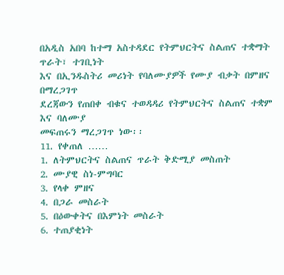በአዲስ አበባ ከተማ አስተዳደር የትምህርትና ስልጠና ተቋማት ጥራት፣ ተገቢነት
እና በኢንዱስትሪ መሪነት የባለሙያዎች የሙያ ብቃት በምዘና በማረጋገጥ
ደረጃውን የጠበቀ ብቁና ተወዳዳሪ የትምህርትና ስልጠና ተቋም እና ባለሙያ
መፍጠሩን ማረጋገጥ ነው፡፡
11. የቀጠለ ……
1. ለትምህርትና ስልጠና ጥራት ቅድሚያ መስጠት
2. ሙያዊ ስነ-ምግባር
3. የላቀ ምዘና
4. በጋራ መስራት
5. በዕውቀትና በእምነት መስራት
6. ተጠያቂነት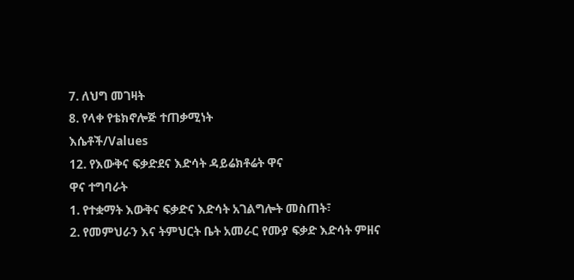7. ለህግ መገዛት
8. የላቀ የቴክኖሎጅ ተጠቃሚነት
እሴቶች/Values
12. የእውቅና ፍቃድደና እድሳት ዳይሬክቶሬት ዋና
ዋና ተግባራት
1. የተቋማት እውቅና ፍቃድና እድሳት አገልግሎት መስጠት፣
2. የመምህራን እና ትምህርት ቤት አመራር የሙያ ፍቃድ እድሳት ምዘና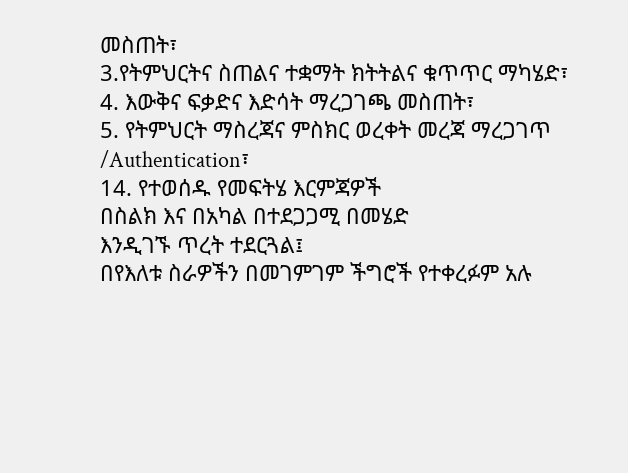መስጠት፣
3.የትምህርትና ስጠልና ተቋማት ክትትልና ቁጥጥር ማካሄድ፣
4. እውቅና ፍቃድና እድሳት ማረጋገጫ መስጠት፣
5. የትምህርት ማስረጃና ምስክር ወረቀት መረጃ ማረጋገጥ /Authentication፣
14. የተወሰዱ የመፍትሄ እርምጃዎች
በስልክ እና በአካል በተደጋጋሚ በመሄድ
እንዲገኙ ጥረት ተደርጓል፤
በየእለቱ ስራዎችን በመገምገም ችግሮች የተቀረፉም አሉ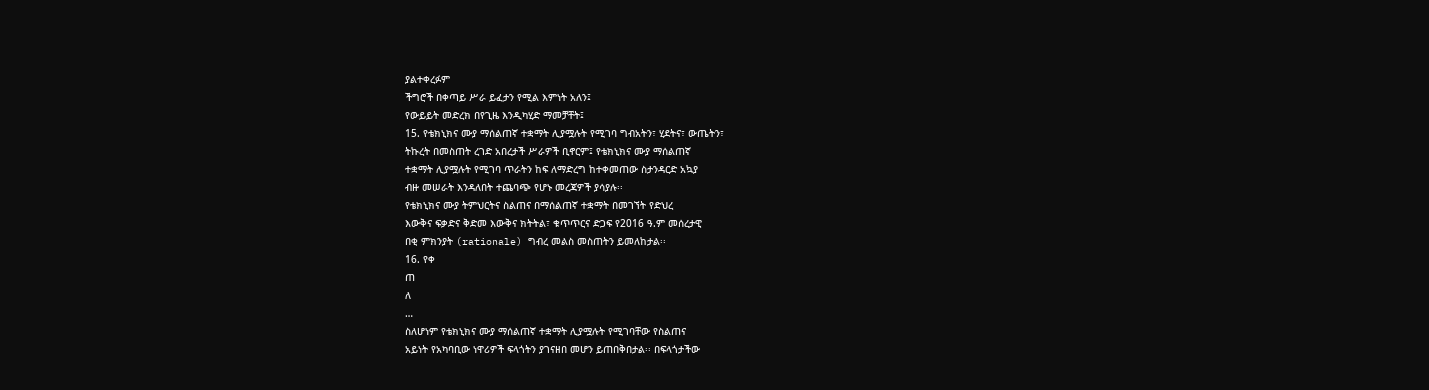ያልተቀረፉም
ችግሮች በቀጣይ ሥራ ይፈታን የሚል እምነት አለን፤
የውይይት መድረክ በየጊዜ እንዲካሂድ ማመቻቸት፤
15. የቴክኒክና ሙያ ማሰልጠኛ ተቋማት ሊያሟሉት የሚገባ ግብአትን፣ ሂደትና፣ ውጤትን፣
ትኩረት በመስጠት ረገድ አበረታች ሥራዎች ቢኖርም፤ የቴክኒክና ሙያ ማሰልጠኛ
ተቋማት ሊያሟሉት የሚገባ ጥራትን ከፍ ለማድረግ ከተቀመጠው ስታንዳርድ አኳያ
ብዙ መሠራት እንዳለበት ተጨባጭ የሆኑ መረጃዎች ያሳያሉ፡፡
የቴክኒክና ሙያ ትምህርትና ስልጠና በማሰልጠኛ ተቋማት በመገኘት የድህረ
እውቅና ፍቃድና ቅድመ እውቅና ክትትል፣ ቁጥጥርና ድጋፍ የ2016 ዓ.ም መሰረታዊ
በቂ ምክንያት (rationale) ግብረ መልስ መስጠትን ይመለከታል፡፡
16. የቀ
ጠ
ለ
…
ስለሆነም የቴክኒክና ሙያ ማሰልጠኛ ተቋማት ሊያሟሉት የሚገባቸው የስልጠና
አይነት የአካባቢው ነዋሪዎች ፍላጎትን ያገናዘበ መሆን ይጠበቅበታል፡፡ በፍላጎታችው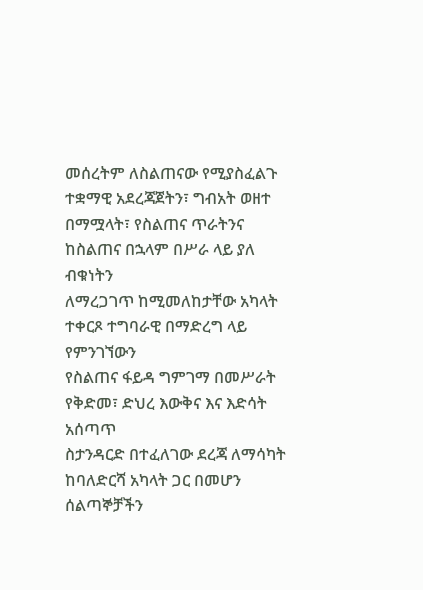መሰረትም ለስልጠናው የሚያስፈልጉ ተቋማዊ አደረጃጀትን፣ ግብአት ወዘተ
በማሟላት፣ የስልጠና ጥራትንና ከስልጠና በኋላም በሥራ ላይ ያለ ብቁነትን
ለማረጋገጥ ከሚመለከታቸው አካላት ተቀርጾ ተግባራዊ በማድረግ ላይ የምንገኘውን
የስልጠና ፋይዳ ግምገማ በመሥራት የቅድመ፣ ድህረ እውቅና እና እድሳት አሰጣጥ
ስታንዳርድ በተፈለገው ደረጃ ለማሳካት ከባለድርሻ አካላት ጋር በመሆን
ሰልጣኞቻችን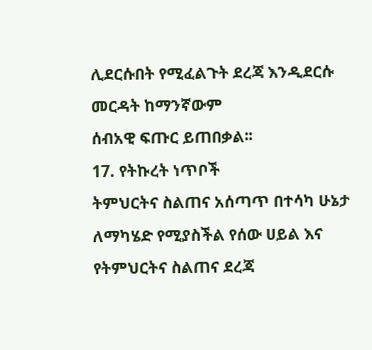ሊደርሱበት የሚፈልጉት ደረጃ እንዲደርሱ መርዳት ከማንኛውም
ሰብአዊ ፍጡር ይጠበቃል፡፡
17. የትኩረት ነጥቦች
ትምህርትና ስልጠና አሰጣጥ በተሳካ ሁኔታ ለማካሄድ የሚያስችል የሰው ሀይል እና
የትምህርትና ስልጠና ደረጃ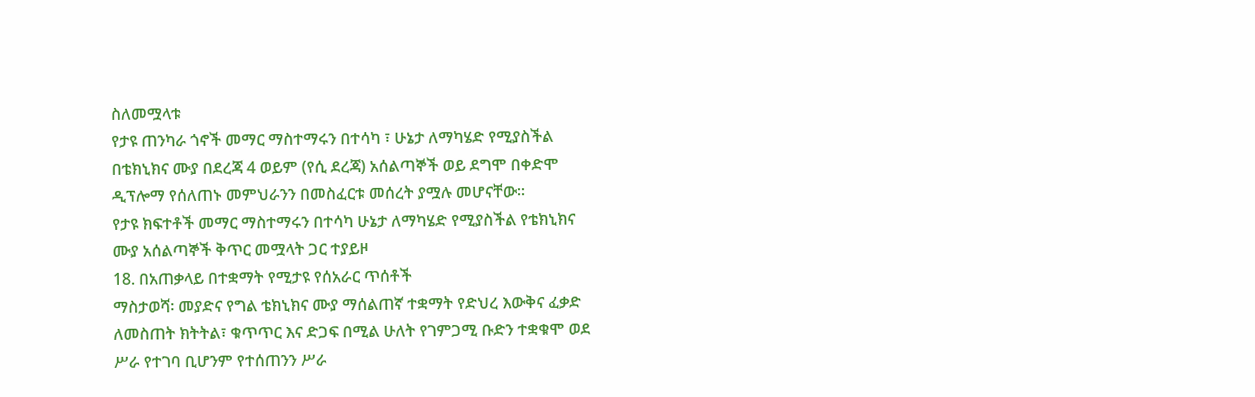ስለመሟላቱ
የታዩ ጠንካራ ጎኖች መማር ማስተማሩን በተሳካ ፣ ሁኔታ ለማካሄድ የሚያስችል
በቴክኒክና ሙያ በደረጃ 4 ወይም (የሲ ደረጃ) አሰልጣኞች ወይ ደግሞ በቀድሞ
ዲፕሎማ የሰለጠኑ መምህራንን በመስፈርቱ መሰረት ያሟሉ መሆናቸው፡፡
የታዩ ክፍተቶች መማር ማስተማሩን በተሳካ ሁኔታ ለማካሄድ የሚያስችል የቴክኒክና
ሙያ አሰልጣኞች ቅጥር መሟላት ጋር ተያይዞ
18. በአጠቃላይ በተቋማት የሚታዩ የሰአራር ጥሰቶች
ማስታወሻ፡ መያድና የግል ቴክኒክና ሙያ ማሰልጠኛ ተቋማት የድህረ እውቅና ፈቃድ
ለመስጠት ክትትል፣ ቁጥጥር እና ድጋፍ በሚል ሁለት የገምጋሚ ቡድን ተቋቁሞ ወደ
ሥራ የተገባ ቢሆንም የተሰጠንን ሥራ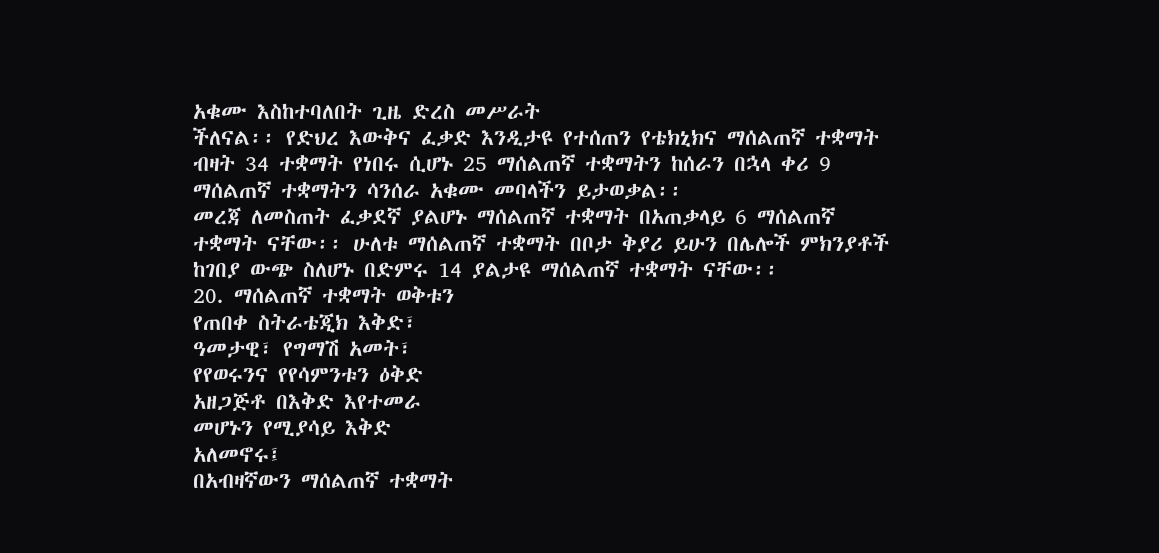አቁሙ እስከተባለበት ጊዜ ድረስ መሥራት
ችለናል፡፡ የድህረ እውቅና ፈቃድ እንዲታዩ የተሰጠን የቴክኒክና ማሰልጠኛ ተቋማት
ብዛት 34 ተቋማት የነበሩ ሲሆኑ 25 ማሰልጠኛ ተቋማትን ከሰራን በኋላ ቀሪ 9
ማሰልጠኛ ተቋማትን ሳንሰራ አቁሙ መባላችን ይታወቃል፡፡
መረጃ ለመስጠት ፈቃደኛ ያልሆኑ ማሰልጠኛ ተቋማት በአጠቃላይ 6 ማሰልጠኛ
ተቋማት ናቸው፡፡ ሁለቱ ማሰልጠኛ ተቋማት በቦታ ቅያሪ ይሁን በሌሎች ምክንያቶች
ከገበያ ውጭ ስለሆኑ በድምሩ 14 ያልታዩ ማሰልጠኛ ተቋማት ናቸው፡፡
20. ማሰልጠኛ ተቋማት ወቅቱን
የጠበቀ ስትራቴጂክ እቅድ፣
ዓመታዊ፣ የግማሽ አመት፣
የየወሩንና የየሳምንቱን ዕቅድ
አዘጋጅቶ በእቅድ እየተመራ
መሆኑን የሚያሳይ እቅድ
አለመኖሩ፤
በአብዛኛውን ማሰልጠኛ ተቋማት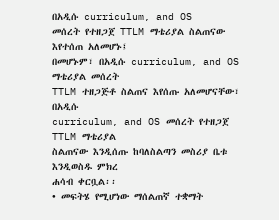በአዲሱ curriculum, and OS
መሰረት የተዘጋጀ TTLM ማቴሪያል ስልጠናው እየተሰጠ አለመሆኑ፤
በመሆኑም፣ በአዲሱ curriculum, and OS ማቴሪያል መሰረት
TTLM ተዘጋጅቶ ስልጠና እየሰጡ አለመሆናቸው፣ በአዲሱ
curriculum, and OS መሰረት የተዘጋጀ TTLM ማቴሪያል
ስልጠናው እንዲሰጡ ከባለስልጣን መስሪያ ቤቱ እንዲወስዱ ምክረ
ሐሳብ ቀርቧል፡፡
• መፍትሄ የሚሆነው ማሰልጠኛ ተቋማት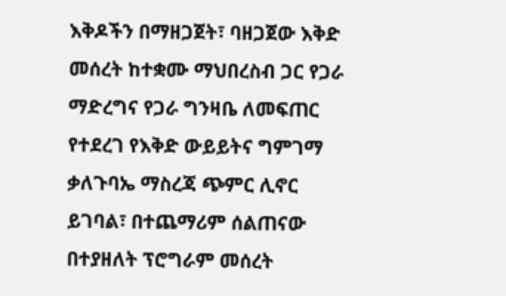እቅዶችን በማዘጋጀት፣ ባዘጋጀው እቅድ
መሰረት ከተቋሙ ማህበረስብ ጋር የጋራ
ማድረግና የጋራ ግንዛቤ ለመፍጠር
የተደረገ የእቅድ ውይይትና ግምገማ
ቃለጉባኤ ማስረጃ ጭምር ሊኖር
ይገባል፣ በተጨማሪም ሰልጠናው
በተያዘለት ፕሮግራም መሰረት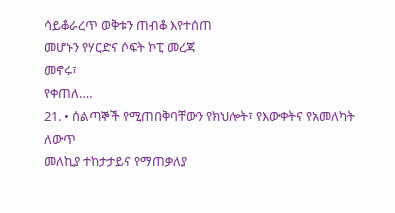ሳይቆራረጥ ወቅቱን ጠብቆ እየተሰጠ
መሆኑን የሃርድና ሶፍት ኮፒ መረጃ
መኖሩ፣
የቀጠለ….
21. • ሰልጣኞች የሚጠበቅባቸውን የክህሎት፣ የእውቀትና የአመለካት ለውጥ
መለኪያ ተከታታይና የማጠቃለያ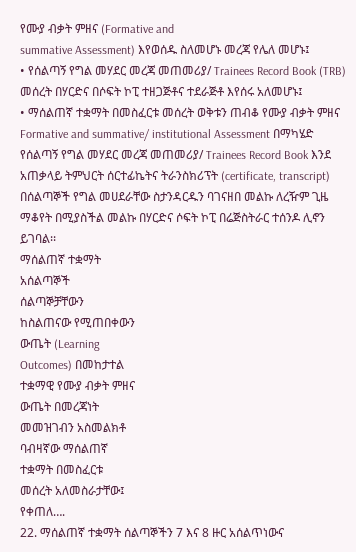የሙያ ብቃት ምዘና (Formative and
summative Assessment) እየወሰዱ ስለመሆኑ መረጃ የሌለ መሆኑ፤
• የሰልጣኝ የግል መሃደር መረጃ መጠመሪያ/ Trainees Record Book (TRB)
መሰረት በሃርድና በሶፍት ኮፒ ተዘጋጅቶና ተደራጅቶ እየሰሩ አለመሆኑ፤
• ማሰልጠኛ ተቋማት በመስፈርቱ መሰረት ወቅቱን ጠብቆ የሙያ ብቃት ምዘና
Formative and summative/ institutional Assessment በማካሄድ
የሰልጣኝ የግል መሃደር መረጃ መጠመሪያ/ Trainees Record Book እንደ
አጠቃላይ ትምህርት ሰርተፊኬትና ትራንስክሪፕት (certificate, transcript)
በሰልጣኞች የግል መሀደራቸው ስታንዳርዱን ባገናዘበ መልኩ ለረዥም ጊዜ
ማቆየት በሚያስችል መልኩ በሃርድና ሶፍት ኮፒ በሬጅስትራር ተሰንዶ ሊኖን
ይገባል፡፡
ማሰልጠኛ ተቋማት
አሰልጣኞች
ሰልጣኞቻቸውን
ከስልጠናው የሚጠበቀውን
ውጤት (Learning
Outcomes) በመከታተል
ተቋማዊ የሙያ ብቃት ምዘና
ውጤት በመረጃነት
መመዝገብን አስመልክቶ
ባብዛኛው ማሰልጠኛ
ተቋማት በመስፈርቱ
መሰረት አለመስራታቸው፤
የቀጠለ….
22. ማሰልጠኛ ተቋማት ሰልጣኞችን 7 እና 8 ዙር አሰልጥነውና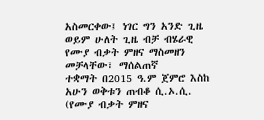አስመርቀው፤ ነገር ግን አንድ ጊዜ
ወይም ሁለት ጊዜ ብቻ ብሄራዊ የሙያ ብቃት ምዘና ማስመዘን መቻላቸው፣ ማሰልጠኛ
ተቋማት በ2015 ዓ.ም ጀምሮ እስከ አሁን ወቅቱን ጠብቆ ሲ.ኦ.ሲ. (የሙያ ብቃት ምዘና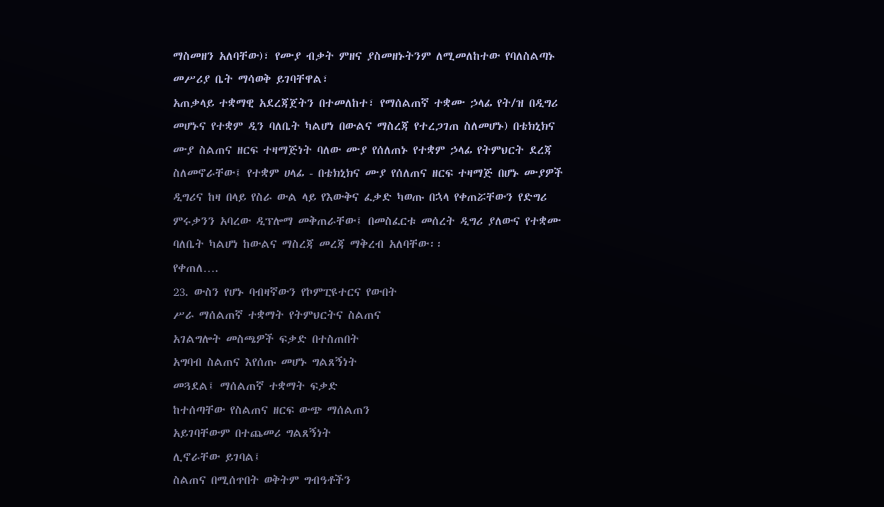ማስመዘን አለባቸው)፣ የሙያ ብቃት ምዘና ያስመዘኑትንም ለሚመለከተው የባለስልጣኑ
መሥሪያ ቤት ማሳወቅ ይገባቸዋል፣
አጠቃላይ ተቋማዊ አደረጃጀትን በተመለከተ፣ የማሰልጠኛ ተቋሙ ኃላፊ የት/ዝ በዲግሪ
መሆኑና የተቋም ዲን ባለቤት ካልሆነ በውልና ማስረጃ የተረጋገጠ ስለመሆኑ) በቴክኒክና
ሙያ ስልጠና ዘርፍ ተዛማጅነት ባለው ሙያ የሰለጠኑ የተቋም ኃላፊ የትምህርት ደረጃ
ስለመኖራቸው፤ የተቋም ሀላፊ - በቴክኒክና ሙያ የሰለጠና ዘርፍ ተዛማጅ በሆኑ ሙያዎች
ዲግሪና ከዛ በላይ የስራ ውል ላይ የእውቅና ፈቃድ ካወጡ በኋላ የቀጠሯቸውን የድግሪ
ምሩቃንን አባረው ዲፕሎማ መቅጠራቸው፤ በመስፈርቱ መሰረት ዲግሪ ያለውና የተቋሙ
ባለቤት ካልሆነ ከውልና ማስረጃ መረጃ ማቅረብ አለባቸው፡፡
የቀጠለ….
23. ውስን የሆኑ ባብዛኛውን የኮምፒዩተርና የውበት
ሥራ ማሰልጠኛ ተቋማት የትምህርትና ስልጠና
አገልግሎት መስጫዎች ፍቃድ በተስጠበት
አግባብ ስልጠና እየሰጡ መሆኑ ግልጸኝነት
መጓደል፤ ማሰልጠኛ ተቋማት ፍቃድ
ከተሰጣቸው የስልጠና ዘርፍ ውጭ ማሰልጠን
አይገባቸውም በተጨመሪ ግልጸኝነት
ሊኖራቸው ይገባል፤
ስልጠና በሚሰጥበት ወቅትም ግብዓቶችን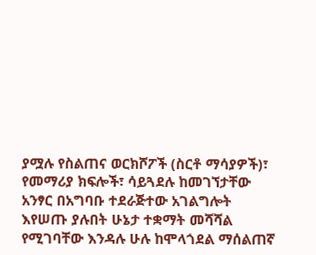ያሟሉ የስልጠና ወርክሾፖች (ስርቶ ማሳያዎች)፣
የመማሪያ ክፍሎች፣ ሳይጓደሉ ከመገኘታቸው
አንፃር በአግባቡ ተደራጅተው አገልግሎት
እየሠጡ ያሉበት ሁኔታ ተቋማት መሻሻል
የሚገባቸው እንዳሉ ሁሉ ከሞላጎደል ማሰልጠኛ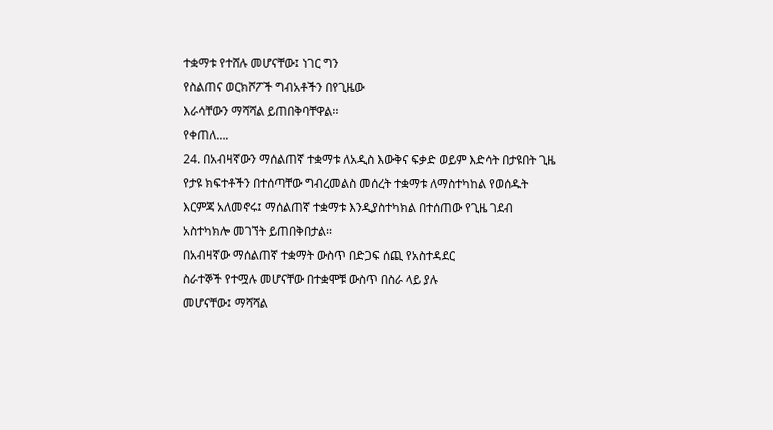ተቋማቱ የተሸሉ መሆናቸው፤ ነገር ግን
የስልጠና ወርክሾፖች ግብአቶችን በየጊዜው
እራሳቸውን ማሻሻል ይጠበቅባቸዋል፡፡
የቀጠለ….
24. በአብዛኛውን ማሰልጠኛ ተቋማቱ ለአዲስ እውቅና ፍቃድ ወይም እድሳት በታዩበት ጊዜ
የታዩ ክፍተቶችን በተሰጣቸው ግብረመልስ መሰረት ተቋማቱ ለማስተካከል የወሰዱት
እርምጃ አለመኖሩ፤ ማሰልጠኛ ተቋማቱ እንዲያስተካክል በተሰጠው የጊዜ ገደብ
አስተካክሎ መገኘት ይጠበቅበታል፡፡
በአብዛኛው ማሰልጠኛ ተቋማት ውስጥ በድጋፍ ሰጪ የአስተዳደር
ስራተኞች የተሟሉ መሆናቸው በተቋሞቹ ውስጥ በስራ ላይ ያሉ
መሆናቸው፤ ማሻሻል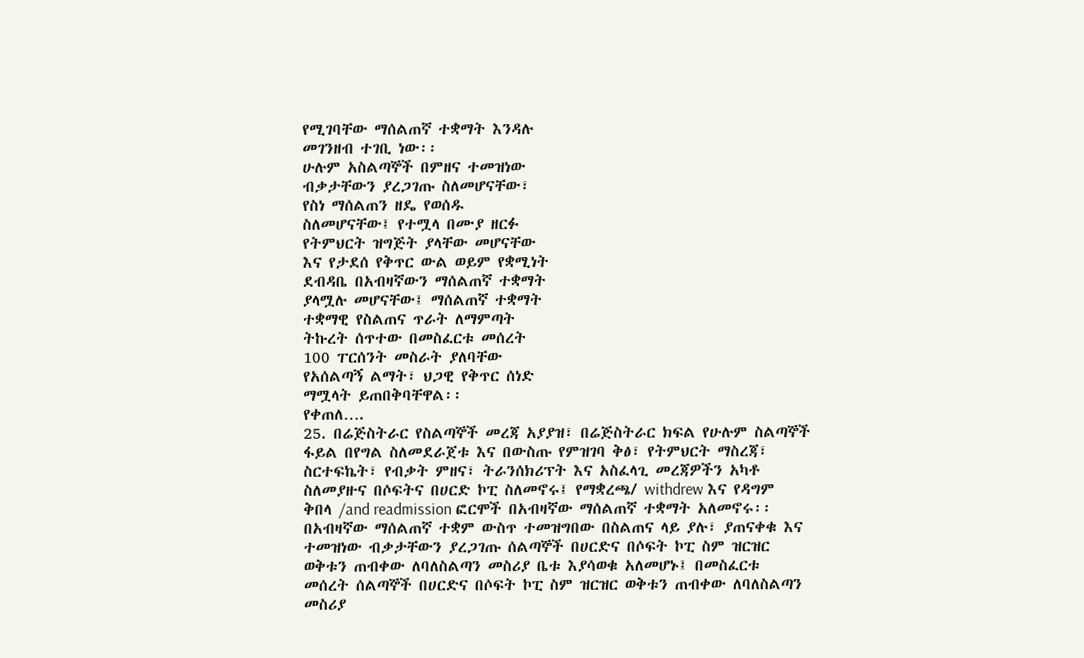የሚገባቸው ማሰልጠኛ ተቋማት እንዳሉ
መገንዘብ ተገቢ ነው፡፡
ሁሉም አስልጣኞች በምዘና ተመዝነው
ብቃታቸውን ያረጋገጡ ስለመሆናቸው፣
የስነ ማሰልጠን ዘዴ የወሰዱ
ስለመሆናቸው፤ የተሟላ በሙያ ዘርፉ
የትምህርት ዝግጅት ያላቸው መሆናቸው
እና የታደሰ የቅጥር ውል ወይም የቋሚነት
ደብዳቤ በአብዛኛውን ማሰልጠኛ ተቋማት
ያላሟሉ መሆናቸው፤ ማሰልጠኛ ተቋማት
ተቋማዊ የስልጠና ጥራት ለማምጣት
ትኩረት ሰጥተው በመስፈርቱ መሰረት
100 ፐርሰንት መስራት ያለባቸው
የአሰልጣኝ ልማት፣ ህጋዊ የቅጥር ሰነድ
ማሟላት ይጠበቅባቸዋል፡፡
የቀጠለ….
25. በሬጅስትራር የስልጣኞች መረጃ አያያዝ፣ በሬጅስትራር ክፍል የሁሉም ስልጣኞች
ፋይል በየግል ስለመደራጀቱ እና በውስጡ የምዝገባ ቅፅ፣ የትምህርት ማስረጃ፣
ስርተፍኬት፣ የብቃት ምዘና፣ ትራንሰክሪፕት እና አስፈላጊ መረጃዎችን አካቶ
ስለመያዙና በሶፍትና በሀርድ ኮፒ ስለመኖሩ፤ የማቋረጫ/ withdrew እና የዳግም
ቅበላ /and readmission ፎርሞች በአብዛኛው ማሰልጠኛ ተቋማት አለመኖሩ፡፡
በአብዛኛው ማሰልጠኛ ተቋም ውስጥ ተመዝግበው በስልጠና ላይ ያሉ፣ ያጠናቀቁ እና
ተመዝነው ብቃታቸውን ያረጋገጡ ሰልጣኞች በሀርድና በሶፍት ኮፒ ስም ዝርዝር
ወቅቱን ጠብቀው ለባለስልጣን መስሪያ ቤቱ እያሳወቁ አለመሆኑ፤ በመስፈርቱ
መሰረት ሰልጣኞች በሀርድና በሶፍት ኮፒ ስም ዝርዝር ወቅቱን ጠብቀው ለባለስልጣን
መስሪያ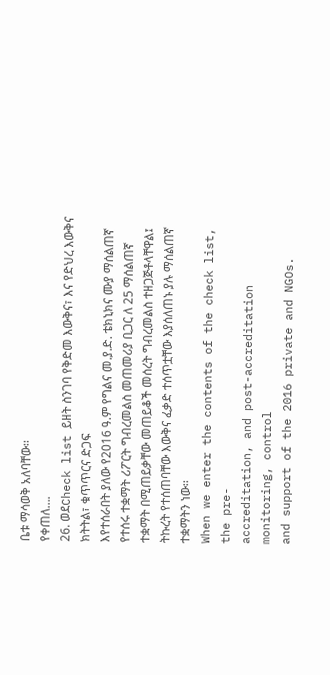ቤቱ ማሳወቅ አለባቸው፡፡
የቀጠለ….
26. ወደCheck list ይዘት ስንገባ የቅድመ እውቅና፣ እና የድህረ እውቅና
ክትትል፣ ቁጥጥርና ድጋፍ
እየተሰራበት ያለው የ2016 ዓ.ም የግልና መ.ያ.ድ. ቴክኒክና ሙያ ማሰልጠኛ
የተሰሩ ተቋማት ሪፖርት ግብረመልስ መጠመሪያ ቢጋር ለ 25 ማሰልጠኛ
ተቋማት በሚጠይቃቸው መጠይቆች መሰረት ግብረመልስ ተዘጋጅቶላቸዋል፤
ትኩረት የተሰጠባቸው እውቅና ፈቃድ ተሰጥቷቸው እያሰለጠኑ ያሉ ማሰልጠኛ
ተቋማትን ነው፡፡
When we enter the contents of the check list, the pre-
accreditation, and post-accreditation monitoring, control
and support of the 2016 private and NGOs.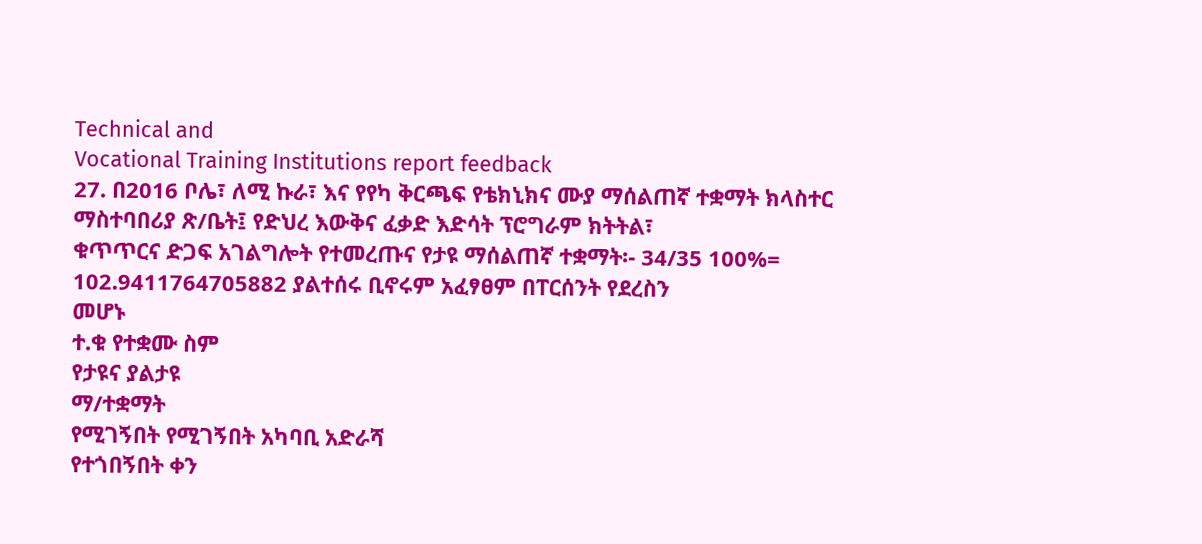Technical and
Vocational Training Institutions report feedback
27. በ2016 ቦሌ፣ ለሚ ኩራ፣ እና የየካ ቅርጫፍ የቴክኒክና ሙያ ማሰልጠኛ ተቋማት ክላስተር ማስተባበሪያ ጽ/ቤት፤ የድህረ እውቅና ፈቃድ እድሳት ፕሮግራም ክትትል፣
ቁጥጥርና ድጋፍ አገልግሎት የተመረጡና የታዩ ማሰልጠኛ ተቋማት፡- 34/35 100%= 102.9411764705882 ያልተሰሩ ቢኖሩም አፈፃፀም በፐርሰንት የደረስን
መሆኑ
ተ.ቁ የተቋሙ ስም
የታዩና ያልታዩ
ማ/ተቋማት
የሚገኝበት የሚገኝበት አካባቢ አድራሻ
የተጎበኝበት ቀን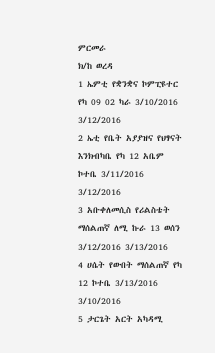ምርመራ
ክ/ከ ወረዳ
1 ኤምቲ የቋንቋና ኮምፒዩተር የካ 09 02 ካራ 3/10/2016 3/12/2016
2 ኤቲ የቤት አያያዝና የህፃናት እንክብካቤ የካ 12 አቤም ኮተቤ 3/11/2016 3/12/2016
3 አቡቀለመሲስ የሪልስቴት ማሰልጠኛ ለሚ ኩራ 13 ወሰን 3/12/2016 3/13/2016
4 ሀሴት የውበት ማሰልጠኛ የካ 12 ኮተቤ 3/13/2016 3/10/2016
5 ታርጌት አርት አካዳሚ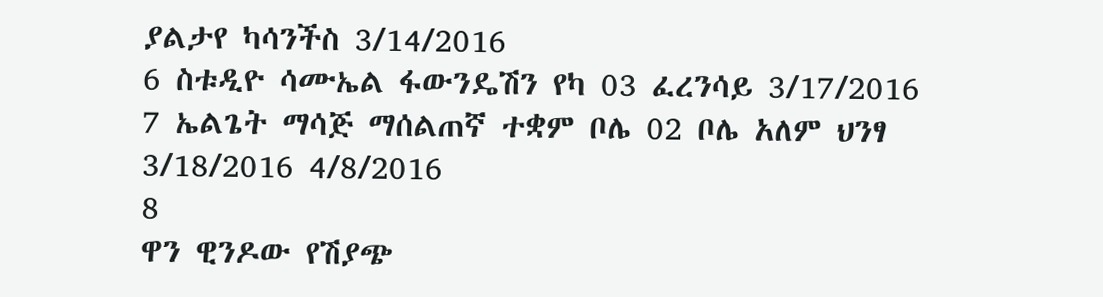ያልታየ ካሳንችስ 3/14/2016
6 ስቱዲዮ ሳሙኤል ፋውንዴሽን የካ 03 ፈረንሳይ 3/17/2016
7 ኤልጌት ማሳጅ ማሰልጠኛ ተቋም ቦሌ 02 ቦሌ አለም ህንፃ 3/18/2016 4/8/2016
8
ዋን ዊንዶው የሽያጭ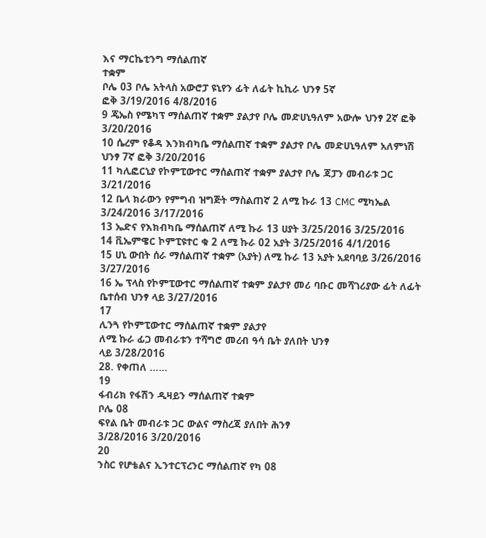እና ማርኬቲንግ ማሰልጠኛ
ተቋም
ቦሌ 03 ቦሌ አትላስ አውሮፓ ዩኒየን ፊት ለፊት ኪኪራ ህንፃ 5ኛ
ፎቅ 3/19/2016 4/8/2016
9 ጄኤስ የሜካፕ ማሰልጠኛ ተቋም ያልታየ ቦሌ መድሀኒዓለም አውሎ ህንፃ 2ኛ ፎቅ 3/20/2016
10 ሴረም የቆዳ እንክብካቤ ማሰልጠኛ ተቋም ያልታየ ቦሌ መድሀኒዓለም አለምነሽ ህንፃ 7ኛ ፎቅ 3/20/2016
11 ካሊፎርኒያ የኮምፒውተር ማሰልጠኛ ተቋም ያልታየ ቦሌ ጃፓን መብራቱ ጋር 3/21/2016
12 ቤላ ክራውን የምግብ ዝግጅት ማስልጠኛ 2 ለሚ ኩራ 13 CMC ሚካኤል 3/24/2016 3/17/2016
13 ኤድና የእክብካቤ ማሰልጠኛ ለሚ ኩራ 13 ሀያት 3/25/2016 3/25/2016
14 ቪኤምዌር ኮምፒዩተር ቁ 2 ለሚ ኩራ 02 አያት 3/25/2016 4/1/2016
15 ሀኒ ውበት ሰራ ማሰልጠኛ ተቋም (አያት) ለሚ ኩራ 13 አያት አደባባይ 3/26/2016 3/27/2016
16 ኤ ፕላስ የኮምፒውተር ማሰልጠኛ ተቋም ያልታየ መሪ ባቡር መሻገሪያው ፊት ለፊት ቤተሰብ ህንፃ ላይ 3/27/2016
17
ሊንጓ የኮምፒውተር ማሰልጠኛ ተቋም ያልታየ
ለሚ ኩራ ፊጋ መብራቱን ተሻግሮ መረብ ዓሳ ቤት ያለበት ህንፃ
ላይ 3/28/2016
28. የቀጠለ ……
19
ፋብሪክ የፋሽን ዲዛይን ማሰልጠኛ ተቋም
ቦሌ 08
ፍየል ቤት መብራቱ ጋር ውልና ማስረጃ ያለበት ሕንፃ
3/28/2016 3/20/2016
20
ንስር የሆቴልና ኢንተርፕረንር ማሰልጠኛ የካ 08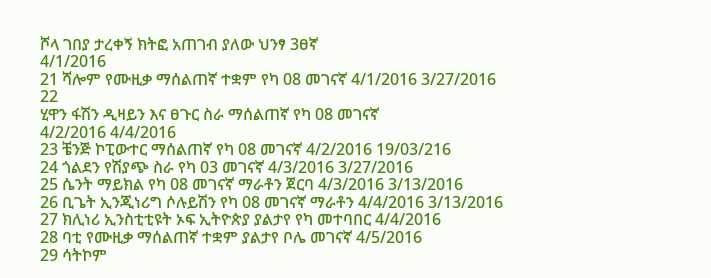ሾላ ገበያ ታረቀኝ ክትፎ አጠገብ ያለው ህንፃ 3ፀኛ
4/1/2016
21 ሻሎም የሙዚቃ ማሰልጠኛ ተቋም የካ 08 መገናኛ 4/1/2016 3/27/2016
22
ሂዋን ፋሽን ዲዛይን እና ፀጉር ስራ ማሰልጠኛ የካ 08 መገናኛ
4/2/2016 4/4/2016
23 ቼንጅ ኮፒውተር ማሰልጠኛ የካ 08 መገናኛ 4/2/2016 19/03/216
24 ጎልደን የሽያጭ ስራ የካ 03 መገናኛ 4/3/2016 3/27/2016
25 ሴንት ማይክል የካ 08 መገናኛ ማራቶን ጀርባ 4/3/2016 3/13/2016
26 ቢጌት ኢንጂነሪግ ሶሉይሽን የካ 08 መገናኛ ማራቶን 4/4/2016 3/13/2016
27 ክሊነሪ ኢንስቲቲዩት ኦፍ ኢትዮጵያ ያልታየ የካ መተባበር 4/4/2016
28 ባቲ የሙዚቃ ማሰልጠኛ ተቋም ያልታየ ቦሌ መገናኛ 4/5/2016
29 ሳትኮም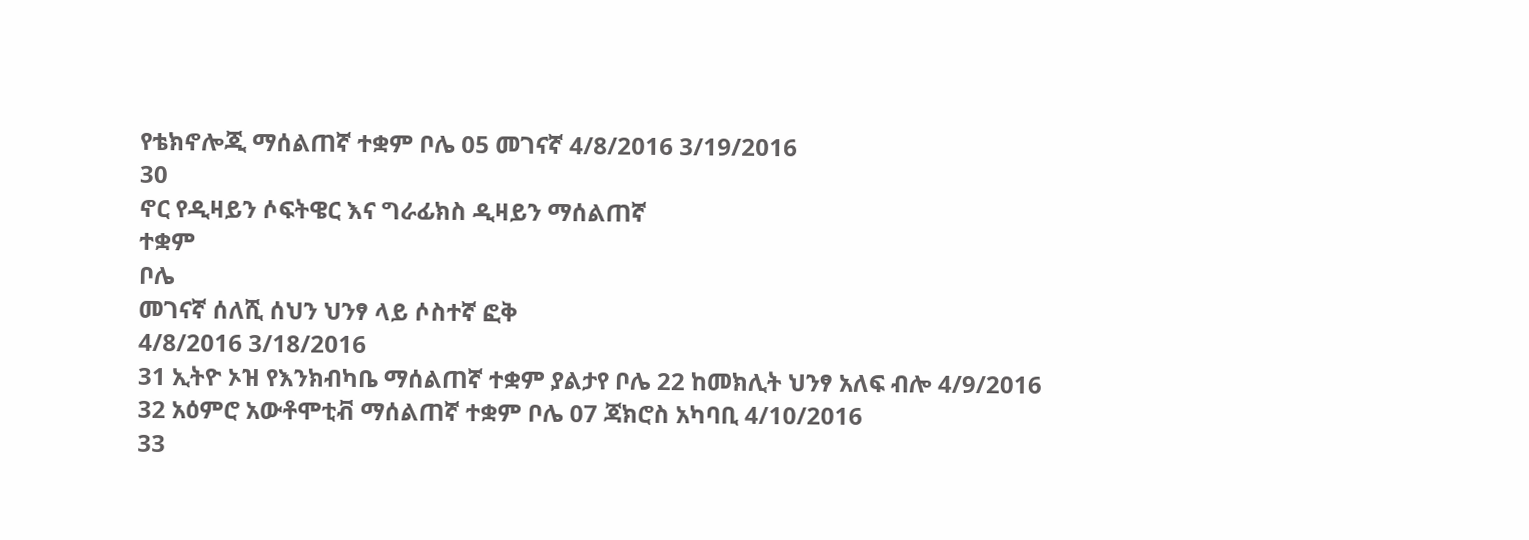የቴክኖሎጂ ማሰልጠኛ ተቋም ቦሌ 05 መገናኛ 4/8/2016 3/19/2016
30
ኖር የዲዛይን ሶፍትዌር እና ግራፊክስ ዲዛይን ማሰልጠኛ
ተቋም
ቦሌ
መገናኛ ሰለሺ ሰህን ህንፃ ላይ ሶስተኛ ፎቅ
4/8/2016 3/18/2016
31 ኢትዮ ኦዝ የእንክብካቤ ማሰልጠኛ ተቋም ያልታየ ቦሌ 22 ከመክሊት ህንፃ አለፍ ብሎ 4/9/2016
32 አዕምሮ አውቶሞቲቭ ማሰልጠኛ ተቋም ቦሌ 07 ጃክሮስ አካባቢ 4/10/2016
33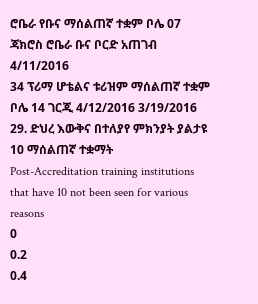ሮቤራ የቡና ማሰልጠኛ ተቋም ቦሌ 07 ጃክሮስ ሮቤራ ቡና ቦርድ አጠገብ 4/11/2016
34 ፕሪማ ሆቴልና ቱሪዝም ማሰልጠኛ ተቋም ቦሌ 14 ገርጂ 4/12/2016 3/19/2016
29. ድህረ እውቅና በተለያየ ምክንያት ያልታዩ 10 ማሰልጠኛ ተቋማት
Post-Accreditation training institutions that have 10 not been seen for various reasons
0
0.2
0.4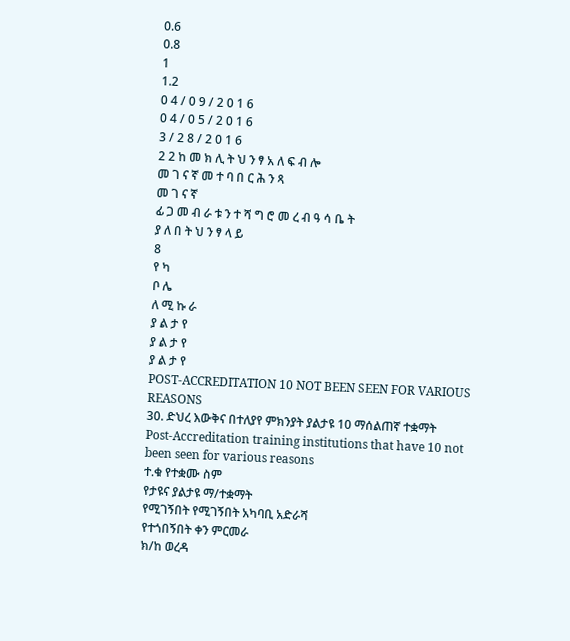0.6
0.8
1
1.2
0 4 / 0 9 / 2 0 1 6
0 4 / 0 5 / 2 0 1 6
3 / 2 8 / 2 0 1 6
2 2 ከ መ ክ ሊ ት ህ ን ፃ አ ለ ፍ ብ ሎ
መ ገ ና ኛ መ ተ ባ በ ር ሕ ን ጻ
መ ገ ና ኛ
ፊ ጋ መ ብ ራ ቱ ን ተ ሻ ግ ሮ መ ረ ብ ዓ ሳ ቤ ት
ያ ለ በ ት ህ ን ፃ ላ ይ
8
የ ካ
ቦ ሌ
ለ ሚ ኩ ራ
ያ ል ታ የ
ያ ል ታ የ
ያ ል ታ የ
POST-ACCREDITATION 10 NOT BEEN SEEN FOR VARIOUS REASONS
30. ድህረ እውቅና በተለያየ ምክንያት ያልታዩ 10 ማሰልጠኛ ተቋማት
Post-Accreditation training institutions that have 10 not been seen for various reasons
ተ.ቁ የተቋሙ ስም
የታዩና ያልታዩ ማ/ተቋማት
የሚገኝበት የሚገኝበት አካባቢ አድራሻ
የተጎበኝበት ቀን ምርመራ
ክ/ከ ወረዳ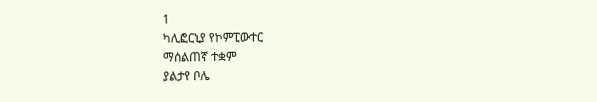1
ካሊፎርኒያ የኮምፒውተር
ማሰልጠኛ ተቋም
ያልታየ ቦሌ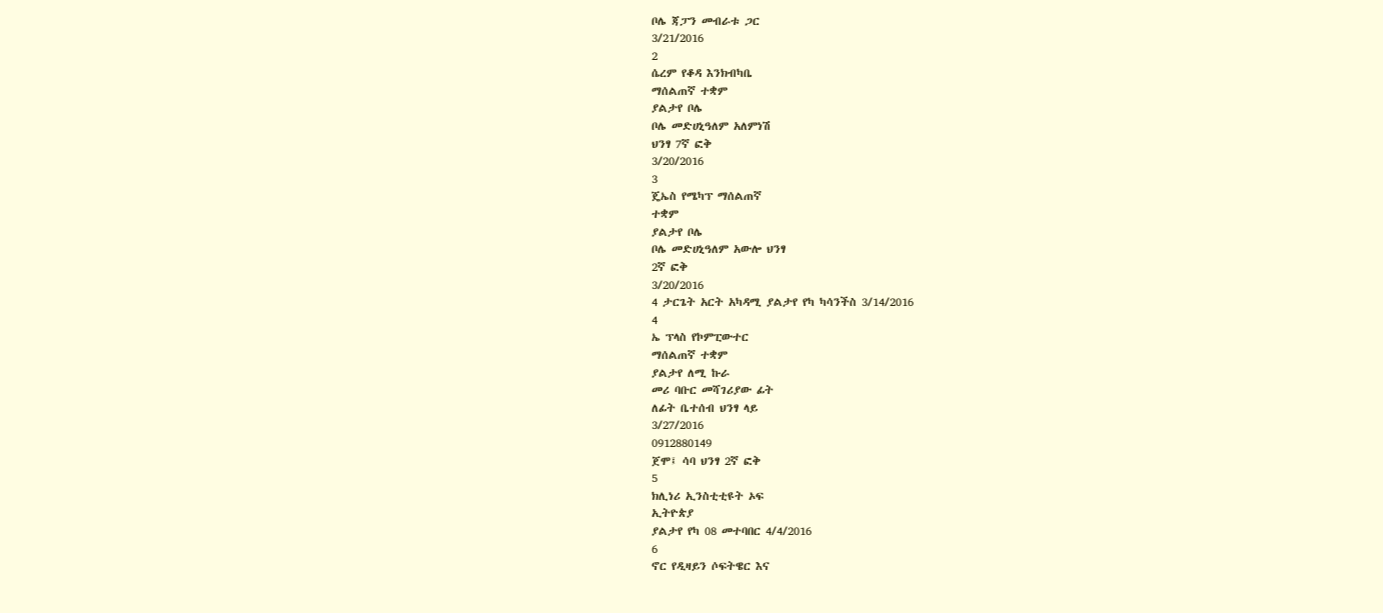ቦሌ ጃፓን መብራቱ ጋር
3/21/2016
2
ሴረም የቆዳ እንክብካቤ
ማሰልጠኛ ተቋም
ያልታየ ቦሌ
ቦሌ መድሀኒዓለም አለምነሽ
ህንፃ 7ኛ ፎቅ
3/20/2016
3
ጄኤስ የሜካፕ ማሰልጠኛ
ተቋም
ያልታየ ቦሌ
ቦሌ መድሀኒዓለም አውሎ ህንፃ
2ኛ ፎቅ
3/20/2016
4 ታርጌት አርት አካዳሚ ያልታየ የካ ካሳንችስ 3/14/2016
4
ኤ ፕላስ የኮምፒውተር
ማሰልጠኛ ተቋም
ያልታየ ለሚ ኩራ
መሪ ባቡር መሻገሪያው ፊት
ለፊት ቤተሰብ ህንፃ ላይ
3/27/2016
0912880149
ጀሞ፤ ሳባ ህንፃ 2ኛ ፎቅ
5
ክሊነሪ ኢንስቲቲዩት ኦፍ
ኢትዮጵያ
ያልታየ የካ 08 መተባበር 4/4/2016
6
ኖር የዲዛይን ሶፍትዌር እና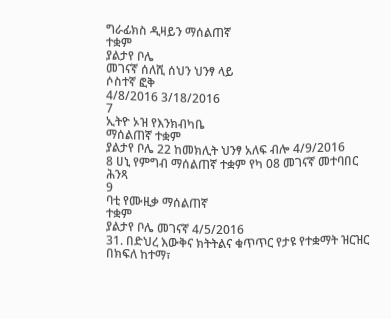ግራፊክስ ዲዛይን ማሰልጠኛ
ተቋም
ያልታየ ቦሌ
መገናኛ ሰለሺ ሰህን ህንፃ ላይ
ሶስተኛ ፎቅ
4/8/2016 3/18/2016
7
ኢትዮ ኦዝ የእንክብካቤ
ማሰልጠኛ ተቋም
ያልታየ ቦሌ 22 ከመክሊት ህንፃ አለፍ ብሎ 4/9/2016
8 ሀኒ የምግብ ማሰልጠኛ ተቋም የካ 08 መገናኛ መተባበር ሕንጻ
9
ባቲ የሙዚቃ ማሰልጠኛ
ተቋም
ያልታየ ቦሌ መገናኛ 4/5/2016
31. በድህረ እውቅና ክትትልና ቁጥጥር የታዩ የተቋማት ዝርዝር በክፍለ ከተማ፣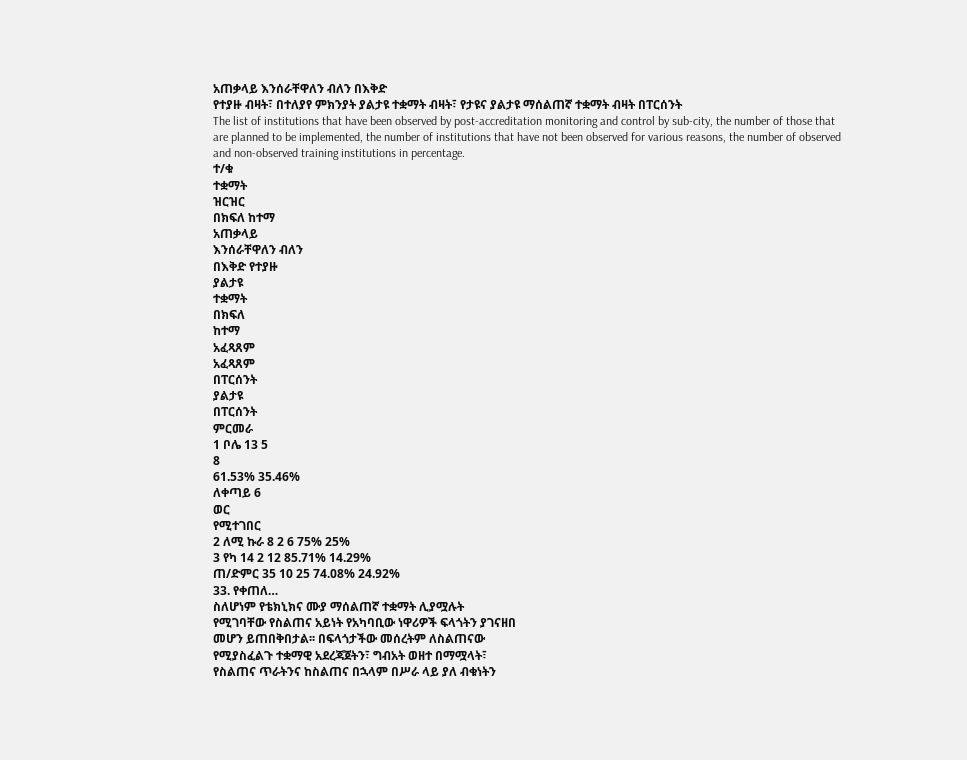አጠቃላይ እንሰራቸዋለን ብለን በእቅድ
የተያዙ ብዛት፣ በተለያየ ምክንያት ያልታዩ ተቋማት ብዛት፣ የታዩና ያልታዩ ማሰልጠኛ ተቋማት ብዛት በፐርሰንት
The list of institutions that have been observed by post-accreditation monitoring and control by sub-city, the number of those that
are planned to be implemented, the number of institutions that have not been observed for various reasons, the number of observed
and non-observed training institutions in percentage.
ተ/ቁ
ተቋማት
ዝርዝር
በክፍለ ከተማ
አጠቃላይ
እንሰራቸዋለን ብለን
በእቅድ የተያዙ
ያልታዩ
ተቋማት
በክፍለ
ከተማ
አፈጻጸም
አፈጻጸም
በፐርሰንት
ያልታዩ
በፐርሰንት
ምርመራ
1 ቦሌ 13 5
8
61.53% 35.46%
ለቀጣይ 6
ወር
የሚተገበር
2 ለሚ ኩራ 8 2 6 75% 25%
3 የካ 14 2 12 85.71% 14.29%
ጠ/ድምር 35 10 25 74.08% 24.92%
33. የቀጠለ…
ስለሆነም የቴክኒክና ሙያ ማሰልጠኛ ተቋማት ሊያሟሉት
የሚገባቸው የስልጠና አይነት የአካባቢው ነዋሪዎች ፍላጎትን ያገናዘበ
መሆን ይጠበቅበታል፡፡ በፍላጎታችው መሰረትም ለስልጠናው
የሚያስፈልጉ ተቋማዊ አደረጃጀትን፣ ግብአት ወዘተ በማሟላት፣
የስልጠና ጥራትንና ከስልጠና በኋላም በሥራ ላይ ያለ ብቁነትን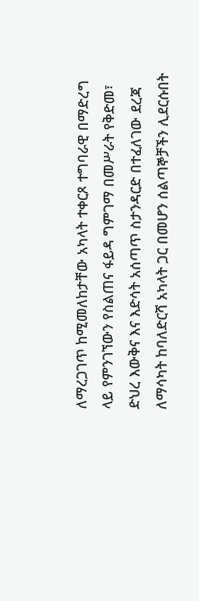ለማረጋገጥ ከሚመለከታቸው አካላት ተቀርጾ ተግባራዊ በማድረግ
ላይ የምንገኘውን የስልጠና ፋይዳ ግምገማ በመሥራት የቅድመ፣
ድህረ እውቅና እና እድሳት አሰጣጥ ስታንዳርድ በተፈለገው ደረጃ
ለማሳካት ከባለድርሻ አካላት ጋር በመሆን ሰልጣኞቻችን ሊደርሱበት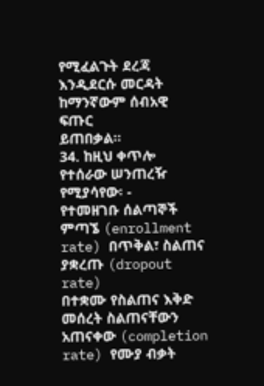የሚፈልጉት ደረጃ እንዲደርሱ መርዳት ከማንኛውም ሰብአዊ ፍጡር
ይጠበቃል፡፡
34. ከዚህ ቀጥሎ የተሰራው ሠንጠረዥ የሚያሳየው፡ -
የተመዘገቡ ሰልጣኞች ምጣኜ (enrollment rate) በጥቅል፣ ስልጠና ያቋረጡ (dropout rate)
በተቋሙ የስልጠና እቅድ መሰረት ስልጠናቸውን አጠናቀው (completion rate) የሙያ ብቃት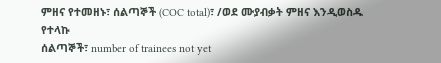ምዘና የተመዘኑ፣ ሰልጣኞች (COC total)፣ /ወደ ሙያብቃት ምዘና እንዲወስዱ የተላኩ
ሰልጣኞች፣ number of trainees not yet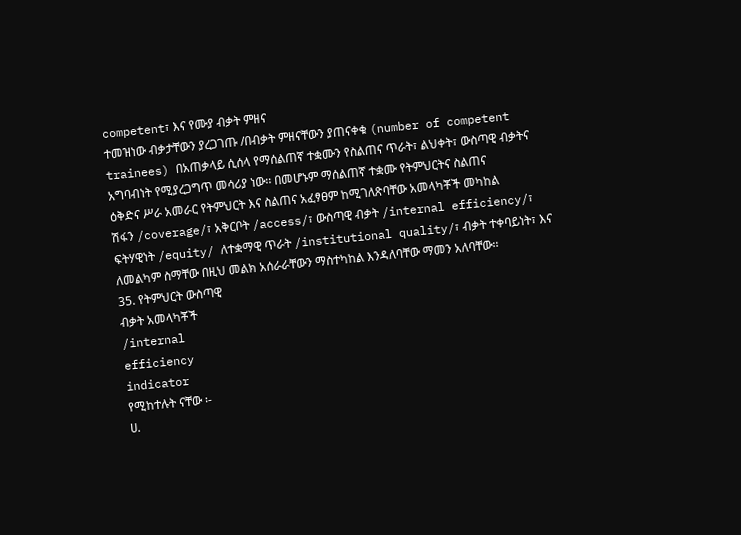competent፣ እና የሙያ ብቃት ምዘና
ተመዝነው ብቃታቸውን ያረጋገጡ /በብቃት ምዘናቸውን ያጠናቀቁ (number of competent
trainees) በአጠቃላይ ሲሰላ የማሰልጠኛ ተቋሙን የስልጠና ጥራት፣ ልህቀት፣ ውስጣዊ ብቃትና
አግባብነት የሚያረጋግጥ መሳሪያ ነው፡፡ በመሆኑም ማሰልጠኛ ተቋሙ የትምህርትና ስልጠና
ዕቅድና ሥራ አመራር የትምህርት እና ስልጠና አፈፃፀም ከሚገለጽባቸው አመላካቾች መካከል
ሽፋን /coverage/፣ አቅርቦት /access/፣ ውስጣዊ ብቃት /internal efficiency/፣
ፍትሃዊነት /equity/ ለተቋማዊ ጥራት /institutional quality/፣ ብቃት ተቀባይነት፣ እና
ለመልካም ስማቸው በዚህ መልክ አሰራራቸውን ማስተካከል እንዳለባቸው ማመን አለባቸው፡፡
35. የትምህርት ውስጣዊ
ብቃት አመላካቾች
/internal
efficiency
indicator
የሚከተሉት ናቸው ፡-
ሀ.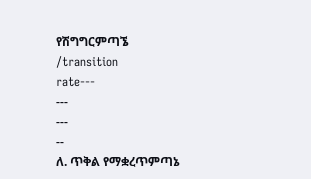የሽግግርምጣኜ
/transition
rate---
---
---
--
ለ. ጥቅል የማቋረጥምጣኔ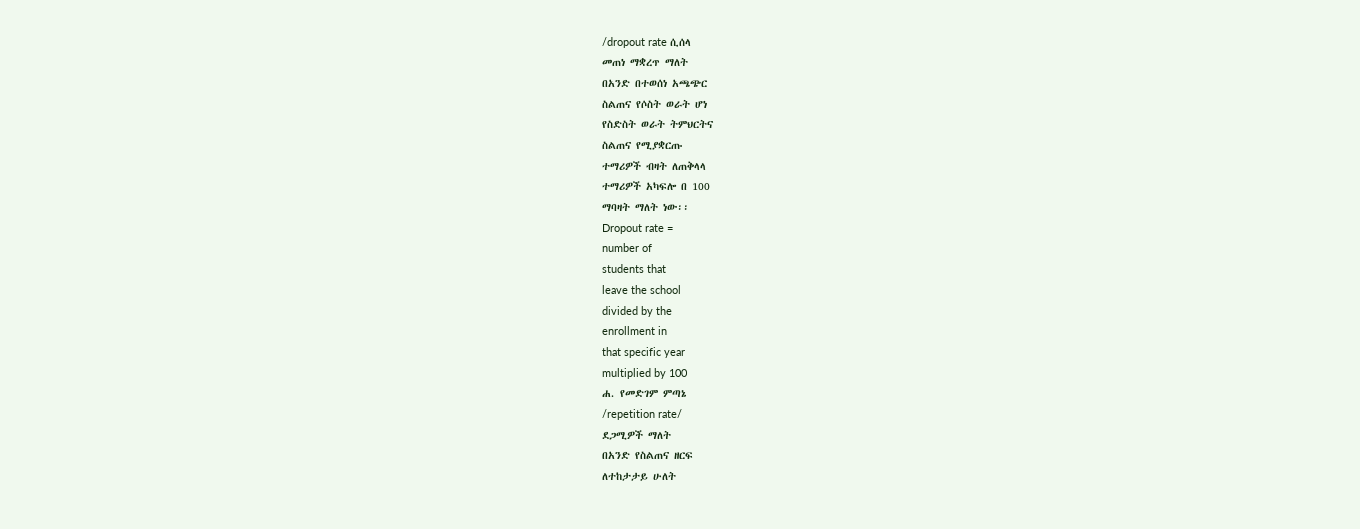/dropout rate ሲሰላ
መጠነ ማቋረጥ ማለት
በአንድ በተወሰነ አጫጭር
ስልጠና የሶስት ወራት ሆነ
የስድስት ወራት ትምህርትና
ስልጠና የሚያቋርጡ
ተማሪዎች ብዛት ለጠቅላላ
ተማሪዎች አካፍሎ በ 100
ማባዛት ማለት ነው፡፡
Dropout rate =
number of
students that
leave the school
divided by the
enrollment in
that specific year
multiplied by 100
ሐ. የመድገም ምጣኔ
/repetition rate/
ደጋሚዎች ማለት
በአንድ የስልጠና ዘርፍ
ለተከታታይ ሁለት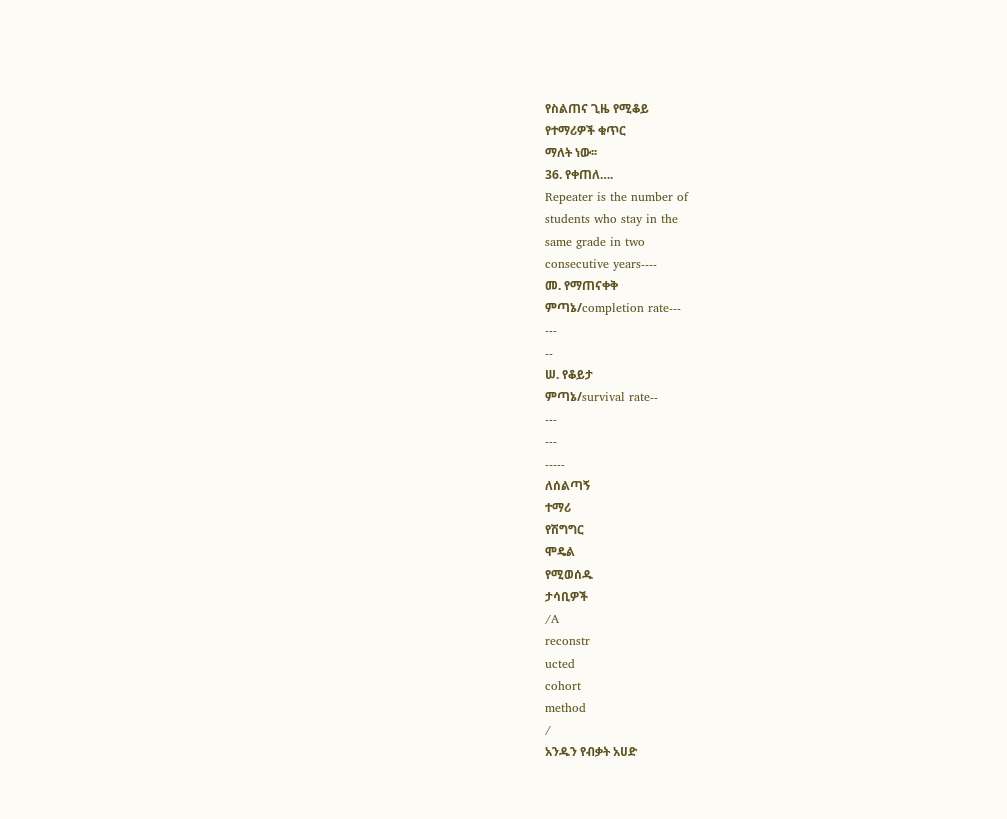የስልጠና ጊዜ የሚቆይ
የተማሪዎች ቁጥር
ማለት ነው፡፡
36. የቀጠለ….
Repeater is the number of
students who stay in the
same grade in two
consecutive years----
መ. የማጠናቀቅ
ምጣኔ/completion rate---
---
--
ሠ. የቆይታ
ምጣኔ/survival rate--
---
---
-----
ለሰልጣኝ
ተማሪ
የሽግግር
ሞዴል
የሚወሰዱ
ታሳቢዎች
/A
reconstr
ucted
cohort
method
/
አንዱን የብቃት አሀድ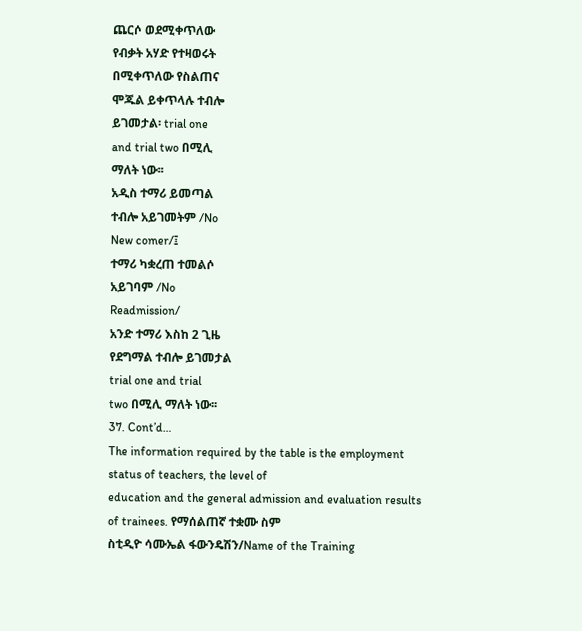ጨርሶ ወደሚቀጥለው
የብቃት አሃድ የተዛወሩት
በሚቀጥለው የስልጠና
ሞጁል ይቀጥላሉ ተብሎ
ይገመታል፡ trial one
and trial two በሚሊ
ማለት ነው፡፡
አዲስ ተማሪ ይመጣል
ተብሎ አይገመትም /No
New comer/፤
ተማሪ ካቋረጠ ተመልሶ
አይገባም /No
Readmission/
አንድ ተማሪ እስከ 2 ጊዜ
የደግማል ተብሎ ይገመታል
trial one and trial
two በሚሊ ማለት ነው፡፡
37. Cont’d…
The information required by the table is the employment status of teachers, the level of
education and the general admission and evaluation results of trainees. የማሰልጠኛ ተቋሙ ስም
ስቲዲዮ ሳሙኤል ፋውንዴሽን/Name of the Training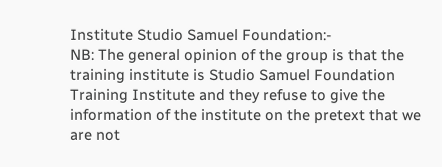Institute Studio Samuel Foundation:-
NB: The general opinion of the group is that the training institute is Studio Samuel Foundation
Training Institute and they refuse to give the information of the institute on the pretext that we
are not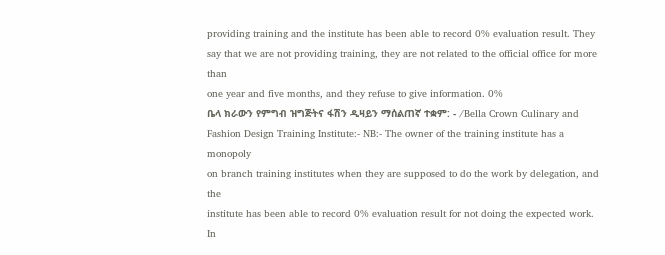providing training and the institute has been able to record 0% evaluation result. They
say that we are not providing training, they are not related to the official office for more than
one year and five months, and they refuse to give information. 0%
ቤላ ክራውን የምግብ ዝግጅትና ፋሽን ዲዛይን ማሰልጠኛ ተቋም: - /Bella Crown Culinary and
Fashion Design Training Institute:- NB:- The owner of the training institute has a monopoly
on branch training institutes when they are supposed to do the work by delegation, and the
institute has been able to record 0% evaluation result for not doing the expected work. In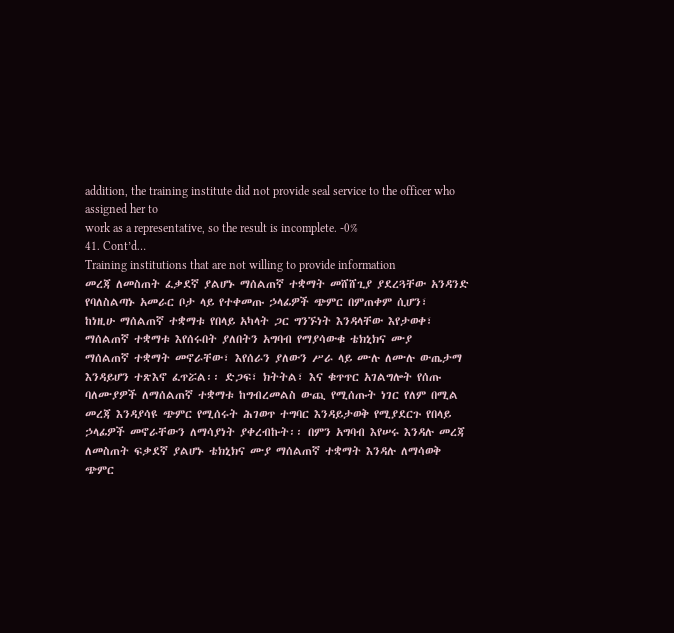addition, the training institute did not provide seal service to the officer who assigned her to
work as a representative, so the result is incomplete. -0%
41. Cont’d…
Training institutions that are not willing to provide information
መረጃ ለመስጠት ፈቃደኛ ያልሆኑ ማሰልጠኛ ተቋማት መሸሸጊያ ያደረጓቸው አንዳንድ
የባለስልጣኑ አመራር ቦታ ላይ የተቀመጡ ኃላፊዎች ጭምር በምጠቀም ሲሆን፣
ከነዚሁ ማሰልጠኛ ተቋማቱ የበላይ አካላት ጋር ግንኙነት እንዳላቸው እየታወቀ፣
ማሰልጠኛ ተቋማቱ እየሰሩበት ያለበትን አግባብ የማያሳውቁ ቴክኒክና ሙያ
ማሰልጠኛ ተቋማት መኖራቸው፣ እየሰራን ያለውን ሥራ ላይ ሙሉ ለሙሉ ውጤታማ
እንዳይሆን ተጽእኖ ፈጥሯል፡፡ ድጋፍ፣ ክትትል፣ እና ቁጥጥር አገልግሎት የሰጡ
ባለሙያዎች ለማሰልጠኛ ተቋማቱ ከግብረመልስ ውጪ የሚሰጡት ነገር የለም በሚል
መረጃ እንዳያሳዩ ጭምር የሚሰሩት ሕገወጥ ተግባር እንዳይታወቅ የሚያደርጉ የበላይ
ኃላፊዎች መኖራቸውን ለማሳያነት ያቀረብኩት፡፡ በምን አግባብ እየሠሩ እንዳሉ መረጃ
ለመስጠት ፍቃደኛ ያልሆኑ ቴክኒክና ሙያ ማሰልጠኛ ተቋማት እንዳሉ ለማሳወቅ
ጭምር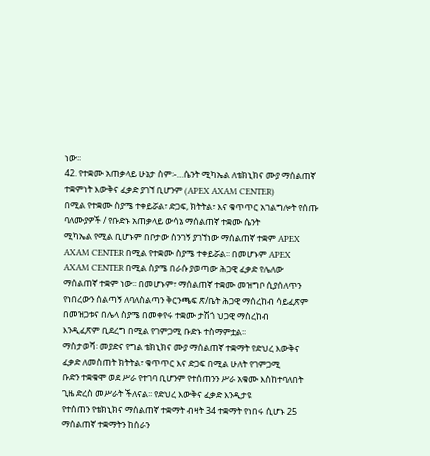ነው፡፡
42. የተቋሙ አጠቃላይ ሁኔታ ስም፡-…ሴንት ሚካኤል ለቴክኒክና ሙያ ማሰልጠኛ ተቋምነት እውቅና ፈቃድ ያገኘ ቢሆንም (APEX AXAM CENTER)
በሚል የተቋሙ ስያሜ ተቀይሯል፣ ድጋፍ, ክትትል፣ እና ቁጥጥር አገልግሎት የሰጡ ባለሙያዎች / የቡድኑ አጠቃላይ ውሳኔ ማሰልጠኛ ተቋሙ ሴንት
ሚካኤል የሚል ቢሆኑም በቦታው ስንገኝ ያገኘነው ማሰልጠኛ ተቋም APEX AXAM CENTER በሚል የተቋሙ ስያሜ ተቀይሯል፡፡ በመሆኑም APEX
AXAM CENTER በሚል ስያሜ በራሱ ያወጣው ሕጋዊ ፈቃድ የሌለው ማሰልጠኛ ተቋም ነው፡፡ በመሆኑም፣ ማሰልጠኛ ተቋሙ መዝግቦ ሲያሰለጥን
የነበረውን ሰልጣኝ ለባለስልጣን ቅርንጫፍ ጽ/ቤት ሕጋዊ ማሰረከብ ሳይፈጽም በመዝጋቱና በሌላ ስያሜ በመቀየሩ ተቋሙ ታሽጎ ህጋዊ ማስረከብ
እንዲፈጽም ቢደረግ በሚል የገምጋሚ ቡድኑ ተስማምቷል፡፡
ማስታወሻ፡ መያድና የግል ቴክኒክና ሙያ ማሰልጠኛ ተቋማት የድህረ እውቅና ፈቃድ ለመስጠት ክትትል፣ ቁጥጥር እና ድጋፍ በሚል ሁለት የገምጋሚ
ቡድን ተቋቁሞ ወደ ሥራ የተገባ ቢሆንም የተሰጠንን ሥራ አቁሙ እስከተባለበት ጊዜ ድረስ መሥራት ችለናል፡፡ የድህረ እውቅና ፈቃድ እንዲታዩ
የተሰጠን የቴክኒክና ማሰልጠኛ ተቋማት ብዛት 34 ተቋማት የነበሩ ሲሆኑ 25 ማሰልጠኛ ተቋማትን ከሰራን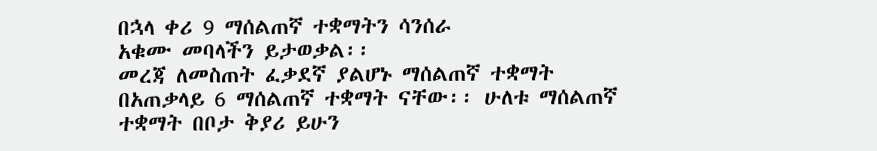በኋላ ቀሪ 9 ማሰልጠኛ ተቋማትን ሳንሰራ
አቁሙ መባላችን ይታወቃል፡፡
መረጃ ለመስጠት ፈቃደኛ ያልሆኑ ማሰልጠኛ ተቋማት በአጠቃላይ 6 ማሰልጠኛ ተቋማት ናቸው፡፡ ሁለቱ ማሰልጠኛ ተቋማት በቦታ ቅያሪ ይሁን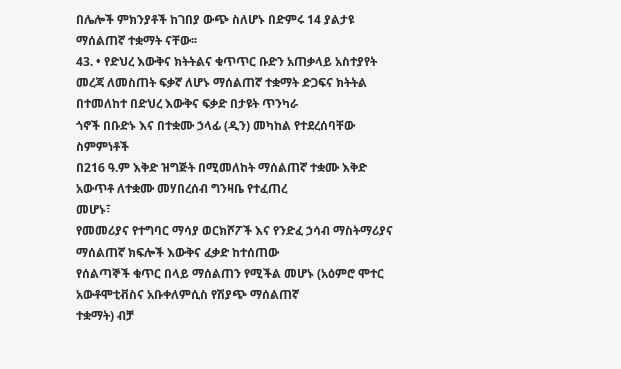በሌሎች ምክንያቶች ከገበያ ውጭ ስለሆኑ በድምሩ 14 ያልታዩ ማሰልጠኛ ተቋማት ናቸው፡፡
43. • የድህረ እውቅና ክትትልና ቁጥጥር ቡድን አጠቃላይ አስተያየት
መረጃ ለመስጠት ፍቃኛ ለሆኑ ማሰልጠኛ ተቋማት ድጋፍና ክትትል በተመለከተ በድህረ እውቅና ፍቃድ በታዩት ጥንካራ
ጎኖች በቡድኑ እና በተቋሙ ኃላፊ (ዲን) መካከል የተደረሰባቸው ስምምነቶች
በ216 ዓ.ም እቅድ ዝግጅት በሚመለከት ማሰልጠኛ ተቋሙ እቅድ አውጥቶ ለተቋሙ መሃበረሰብ ግንዛቤ የተፈጠረ
መሆኑ፣
የመመሪያና የተግባር ማሳያ ወርክሾፖች እና የንድፈ ኃሳብ ማስትማሪያና ማሰልጠኛ ክፍሎች እውቅና ፈቃድ ከተሰጠው
የሰልጣኞች ቁጥር በላይ ማሰልጠን የሚችል መሆኑ (አዕምሮ ሞተር አውቶሞቲቭስና አቡቀለምሲስ የሽያጭ ማሰልጠኛ
ተቋማት) ብቻ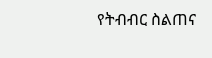የትብብር ስልጠና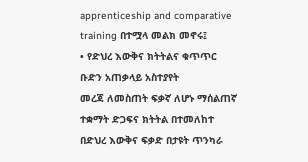apprenticeship and comparative training በተሟላ መልክ መኖሩ፤
• የድህረ እውቅና ክትትልና ቁጥጥር ቡድን አጠቃላይ አስተያየት
መረጃ ለመስጠት ፍቃኛ ለሆኑ ማሰልጠኛ ተቋማት ድጋፍና ክትትል በተመለከተ በድህረ እውቅና ፍቃድ በታዩት ጥንካራ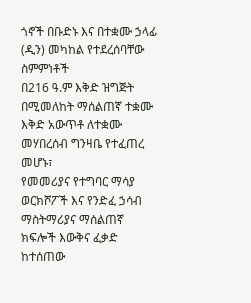ጎኖች በቡድኑ እና በተቋሙ ኃላፊ (ዲን) መካከል የተደረሰባቸው ስምምነቶች
በ216 ዓ.ም እቅድ ዝግጅት በሚመለከት ማሰልጠኛ ተቋሙ እቅድ አውጥቶ ለተቋሙ መሃበረሰብ ግንዛቤ የተፈጠረ
መሆኑ፣
የመመሪያና የተግባር ማሳያ ወርክሾፖች እና የንድፈ ኃሳብ ማስትማሪያና ማሰልጠኛ ክፍሎች እውቅና ፈቃድ ከተሰጠው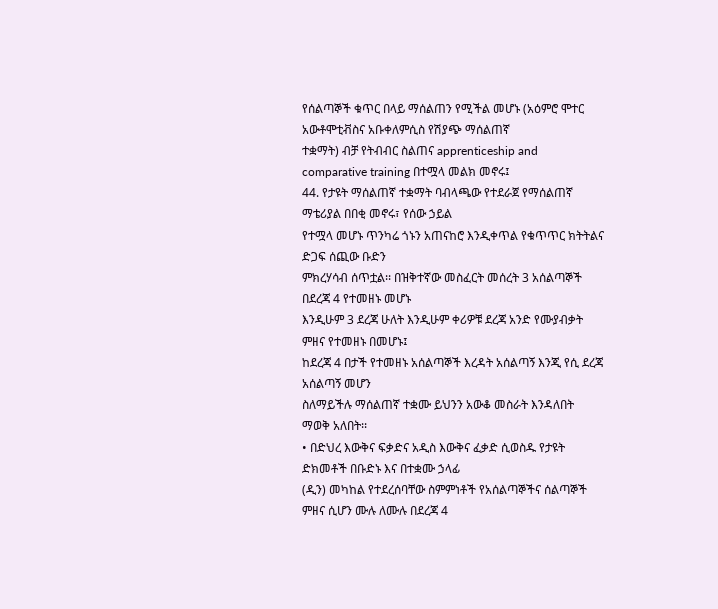የሰልጣኞች ቁጥር በላይ ማሰልጠን የሚችል መሆኑ (አዕምሮ ሞተር አውቶሞቲቭስና አቡቀለምሲስ የሽያጭ ማሰልጠኛ
ተቋማት) ብቻ የትብብር ስልጠና apprenticeship and comparative training በተሟላ መልክ መኖሩ፤
44. የታዩት ማሰልጠኛ ተቋማት ባብላጫው የተደራጀ የማሰልጠኛ ማቴሪያል በበቂ መኖሩ፣ የሰው ኃይል
የተሟላ መሆኑ ጥንካሬ ጎኑን አጠናከሮ እንዲቀጥል የቁጥጥር ክትትልና ድጋፍ ሰጪው ቡድን
ምክረሃሳብ ሰጥቷል፡፡ በዝቅተኛው መስፈርት መሰረት 3 አሰልጣኞች በደረጃ 4 የተመዘኑ መሆኑ
እንዲሁም 3 ደረጃ ሁለት እንዲሁም ቀሪዎቹ ደረጃ አንድ የሙያብቃት ምዘና የተመዘኑ በመሆኑ፤
ከደረጃ 4 በታች የተመዘኑ አሰልጣኞች እረዳት አሰልጣኝ እንጂ የሲ ደረጃ አሰልጣኝ መሆን
ስለማይችሉ ማሰልጠኛ ተቋሙ ይህንን አውቆ መስራት እንዳለበት ማወቅ አለበት፡፡
• በድህረ እውቅና ፍቃድና አዲስ እውቅና ፈቃድ ሲወስዱ የታዩት ድክመቶች በቡድኑ እና በተቋሙ ኃላፊ
(ዲን) መካከል የተደረሰባቸው ስምምነቶች የአሰልጣኞችና ሰልጣኞች ምዘና ሲሆን ሙሉ ለሙሉ በደረጃ 4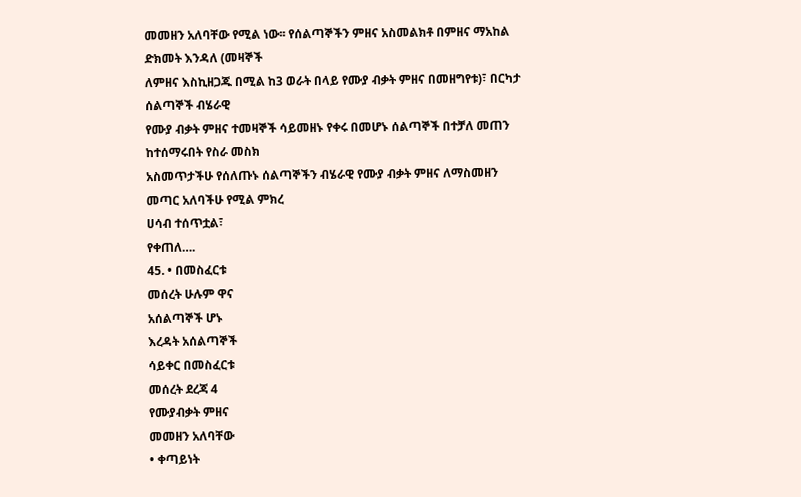መመዘን አለባቸው የሚል ነው፡፡ የሰልጣኞችን ምዘና አስመልክቶ በምዘና ማአከል ድክመት እንዳለ (መዛኞች
ለምዘና እስኪዘጋጁ በሚል ከ3 ወራት በላይ የሙያ ብቃት ምዘና በመዘግየቱ)፣ በርካታ ሰልጣኞች ብሄራዊ
የሙያ ብቃት ምዘና ተመዛኞች ሳይመዘኑ የቀሩ በመሆኑ ሰልጣኞች በተቻለ መጠን ከተሰማሩበት የስራ መስክ
አስመጥታችሁ የሰለጡኑ ሰልጣኞችን ብሄራዊ የሙያ ብቃት ምዘና ለማስመዘን መጣር አለባችሁ የሚል ምክረ
ሀሳብ ተሰጥቷል፣
የቀጠለ….
45. • በመስፈርቱ
መሰረት ሁሉም ዋና
አሰልጣኞች ሆኑ
እረዳት አሰልጣኞች
ሳይቀር በመስፈርቱ
መሰረት ደረጃ 4
የሙያብቃት ምዘና
መመዘን አለባቸው
• ቀጣይነት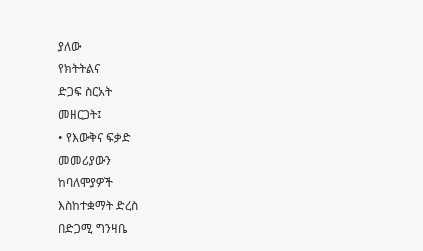ያለው
የክትትልና
ድጋፍ ስርአት
መዘርጋት፤
• የእውቅና ፍቃድ
መመሪያውን
ከባለሞያዎች
እስከተቋማት ድረስ
በድጋሚ ግንዛቤ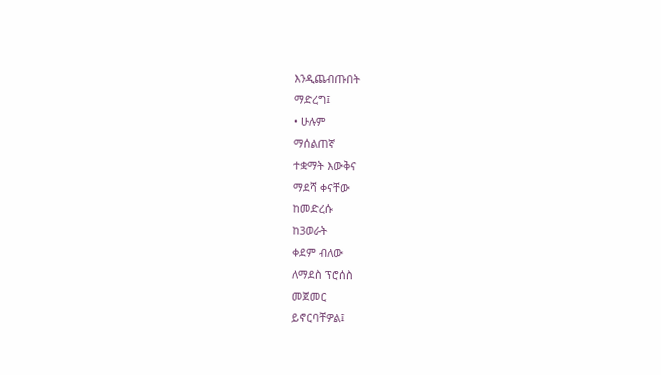እንዲጨብጡበት
ማድረግ፤
• ሁሉም
ማሰልጠኛ
ተቋማት እውቅና
ማደሻ ቀናቸው
ከመድረሱ
ከ3ወራት
ቀደም ብለው
ለማደስ ፕሮሰስ
መጀመር
ይኖርባቸዎል፤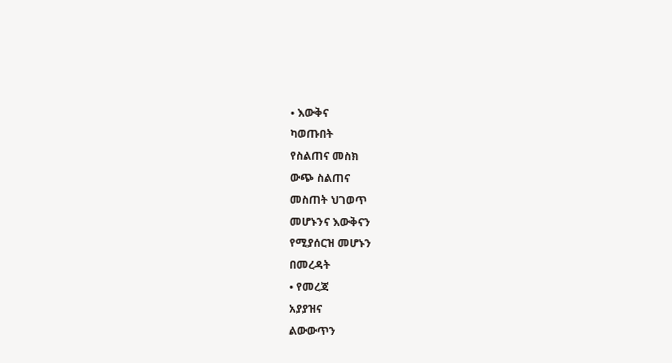• እውቅና
ካወጡበት
የስልጠና መስክ
ውጭ ስልጠና
መስጠት ህገወጥ
መሆኑንና እውቅናን
የሚያሰርዝ መሆኑን
በመረዳት
• የመረጃ
አያያዝና
ልውውጥን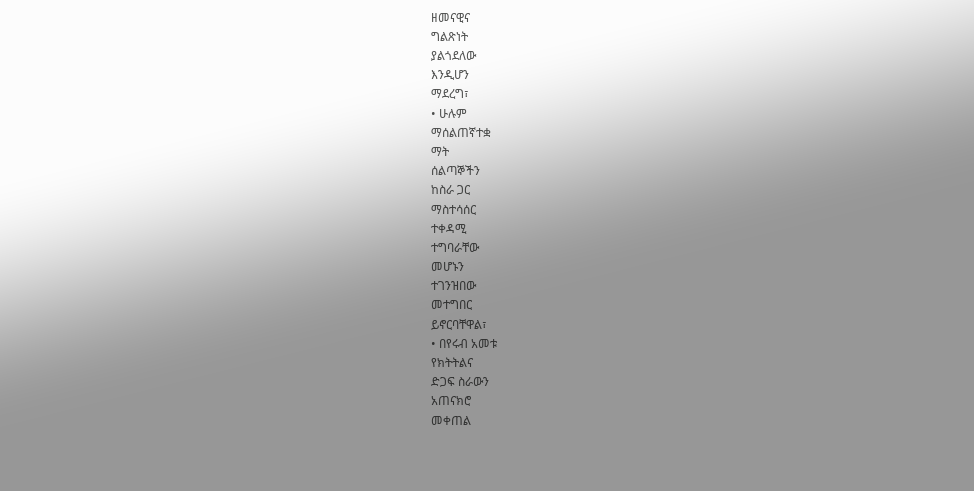ዘመናዊና
ግልጽነት
ያልጎደለው
እንዲሆን
ማደረግ፣
• ሁሉም
ማሰልጠኛተቋ
ማት
ሰልጣኞችን
ከስራ ጋር
ማስተሳሰር
ተቀዳሚ
ተግባራቸው
መሆኑን
ተገንዝበው
መተግበር
ይኖርባቸዋል፣
• በየሩብ አመቱ
የክትትልና
ድጋፍ ስራውን
አጠናክሮ
መቀጠል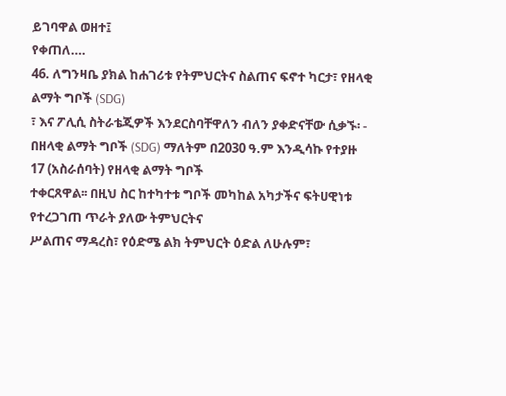ይገባዋል ወዘተ፤
የቀጠለ….
46. ለግንዛቤ ያክል ከሐገሪቱ የትምህርትና ስልጠና ፍኖተ ካርታ፣ የዘላቂ ልማት ግቦች (SDG)
፣ እና ፖሊሲ ስትራቴጂዎች እንደርስባቸዋለን ብለን ያቀድናቸው ሲቃኙ፡ -
በዘላቂ ልማት ግቦች (SDG) ማለትም በ2030 ዓ.ም እንዲሳኩ የተያዙ 17 (አስራሰባት) የዘላቂ ልማት ግቦች
ተቀርጸዋል፡፡ በዚህ ስር ከተካተቱ ግቦች መካከል አካታችና ፍትሀዊነቱ የተረጋገጠ ጥራት ያለው ትምህርትና
ሥልጠና ማዳረስ፣ የዕድሜ ልክ ትምህርት ዕድል ለሁሉም፣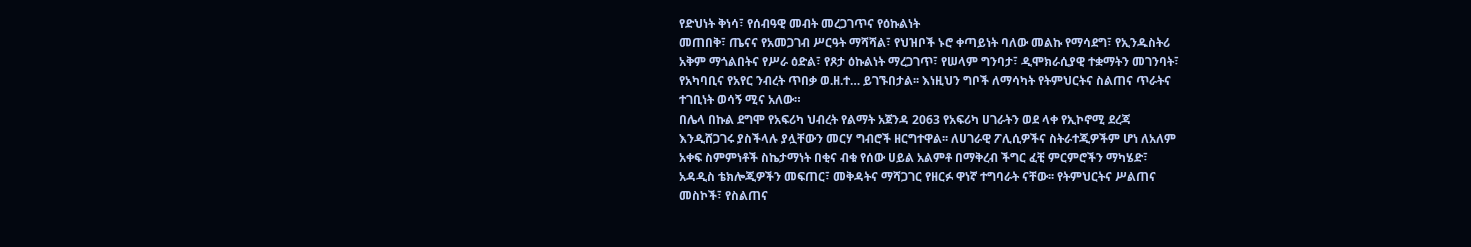የድህነት ቅነሳ፣ የሰብዓዊ መብት መረጋገጥና የዕኩልነት
መጠበቅ፣ ጤናና የአመጋገብ ሥርዓት ማሻሻል፣ የህዝቦች ኑሮ ቀጣይነት ባለው መልኩ የማሳደግ፣ የኢንዱስትሪ
አቅም ማጎልበትና የሥራ ዕድል፣ የጾታ ዕኩልነት ማረጋገጥ፣ የሠላም ግንባታ፣ ዲሞክራሲያዊ ተቋማትን መገንባት፣
የአካባቢና የአየር ንብረት ጥበቃ ወ.ዘ.ተ… ይገኙበታል፡፡ እነዚህን ግቦች ለማሳካት የትምህርትና ስልጠና ጥራትና
ተገቢነት ወሳኝ ሚና አለው።
በሌላ በኩል ደግሞ የአፍሪካ ህብረት የልማት አጀንዳ 2063 የአፍሪካ ሀገራትን ወደ ላቀ የኢኮኖሚ ደረጃ
እንዲሸጋገሩ ያስችላሉ ያሏቸውን መርሃ ግብሮች ዘርግተዋል፡፡ ለሀገራዊ ፖሊሲዎችና ስትራተጂዎችም ሆነ ለአለም
አቀፍ ስምምነቶች ስኬታማነት በቂና ብቁ የሰው ሀይል አልምቶ በማቅረብ ችግር ፈቺ ምርምሮችን ማካሄድ፣
አዳዲስ ቴክሎጂዎችን መፍጠር፣ መቅዳትና ማሻጋገር የዘርፉ ዋነኛ ተግባራት ናቸው፡፡ የትምህርትና ሥልጠና
መስኮች፣ የስልጠና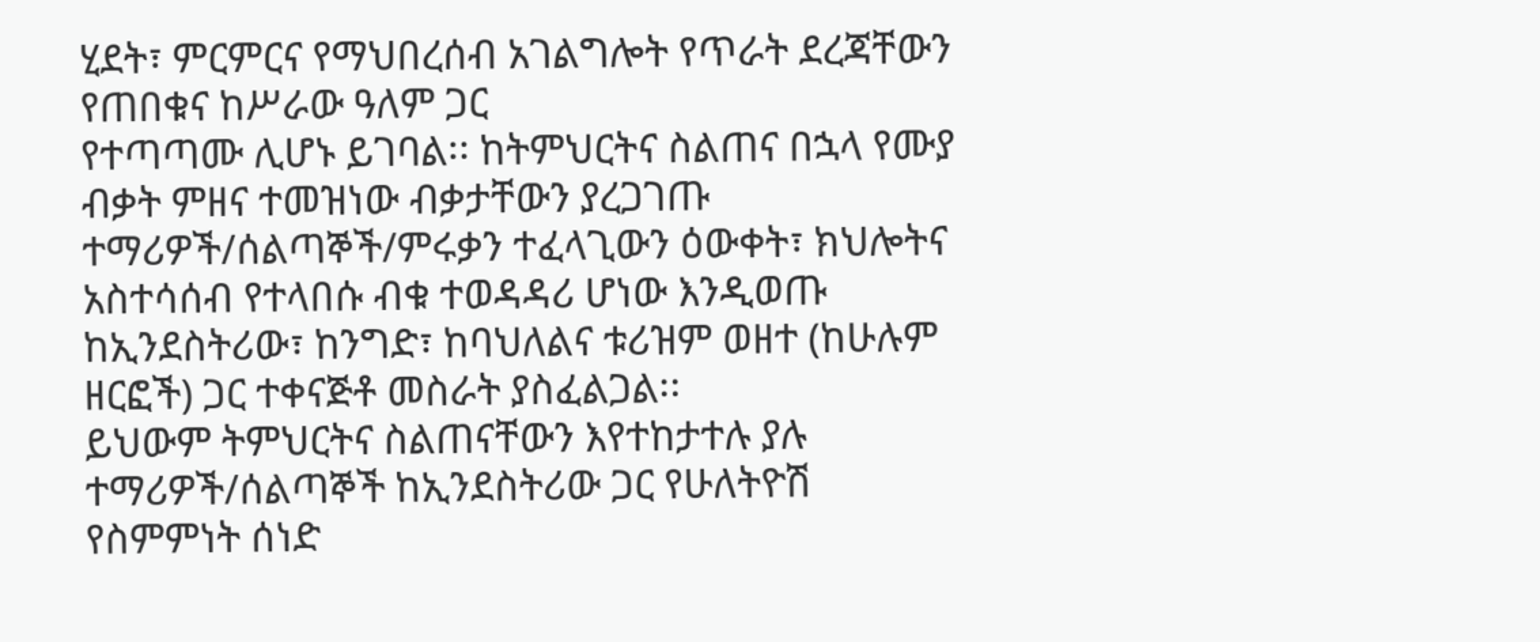ሂደት፣ ምርምርና የማህበረሰብ አገልግሎት የጥራት ደረጃቸውን የጠበቁና ከሥራው ዓለም ጋር
የተጣጣሙ ሊሆኑ ይገባል፡፡ ከትምህርትና ስልጠና በኋላ የሙያ ብቃት ምዘና ተመዝነው ብቃታቸውን ያረጋገጡ
ተማሪዎች/ሰልጣኞች/ምሩቃን ተፈላጊውን ዕውቀት፣ ክህሎትና አስተሳሰብ የተላበሱ ብቁ ተወዳዳሪ ሆነው እንዲወጡ
ከኢንደስትሪው፣ ከንግድ፣ ከባህለልና ቱሪዝም ወዘተ (ከሁሉም ዘርፎች) ጋር ተቀናጅቶ መስራት ያስፈልጋል፡፡
ይህውም ትምህርትና ስልጠናቸውን እየተከታተሉ ያሉ ተማሪዎች/ሰልጣኞች ከኢንደስትሪው ጋር የሁለትዮሽ
የስምምነት ሰነድ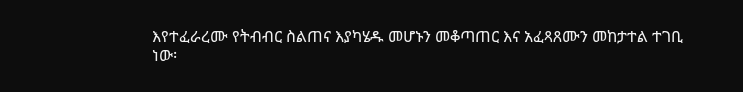እየተፈራረሙ የትብብር ስልጠና እያካሄዱ መሆኑን መቆጣጠር እና አፈጻጸሙን መከታተል ተገቢ
ነው፡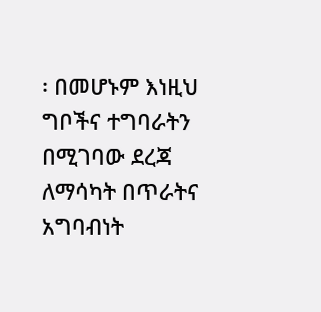፡ በመሆኑም እነዚህ ግቦችና ተግባራትን በሚገባው ደረጃ ለማሳካት በጥራትና አግባብነት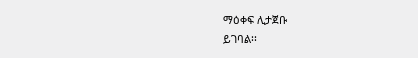ማዕቀፍ ሊታጀቡ
ይገባል፡፡